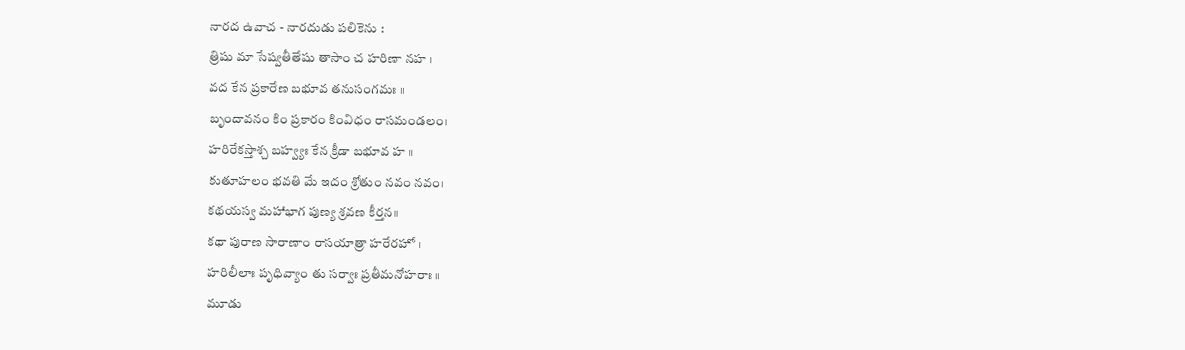నారద ఉవాచ - నారదుడు పలికెను :
త్రిషు మా సేష్వతీతేషు తాసాం చ హరిణా నహ ।
వద కేన ప్రకారేణ బభూవ తనుసంగమః ॥
బృందావనం కిం ప్రకారం కింవిధం రాసమండలం।
హరిరేకస్తాశ్చ బహ్వ్యః కేన క్రీడా బభూవ హ ॥
కుతూహలం భవతి మే ఇదం శ్రోతుం నవం నవం।
కథయస్వ మహాభాగ పుణ్య శ్రవణ కీర్తన॥
కథా పురాణ సారాణాం రాసయాత్రా హరేరహో ।
హరిలీలాః పృధివ్యాం తు సర్వాః ప్రతీమనోహరాః ॥
మూడు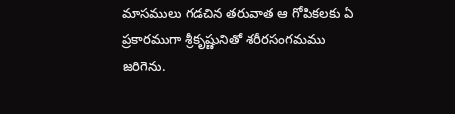మాసములు గడచిన తరువాత ఆ గోపికలకు ఏ ప్రకారముగా శ్రీకృష్ణునితో శరీరసంగమము జరిగెను.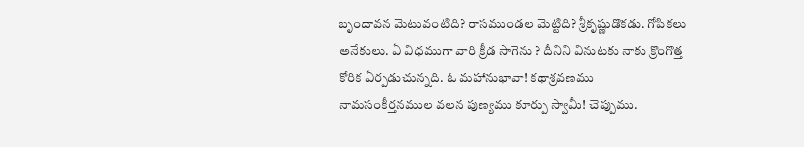బృందావన మెటువంటిది? రాసముండల మెట్టిది? శ్రీకృష్ణుడొకడు. గోపికలు అనేకులు. ఏ విధముగా వారి క్రీడ సాగెను ? దీనిని వినుటకు నాకు క్రొంగొత్త కోరిక ఏర్పడుచున్నది. ఓ మహానుభావా! కథాశ్రవణము నామసంకీర్తనముల వలన పుణ్యము కూర్పు స్వామీ! చెప్పుము.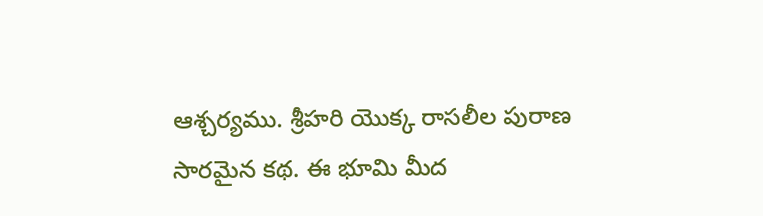ఆశ్చర్యము. శ్రీహరి యొక్క రాసలీల పురాణ సారమైన కథ. ఈ భూమి మీద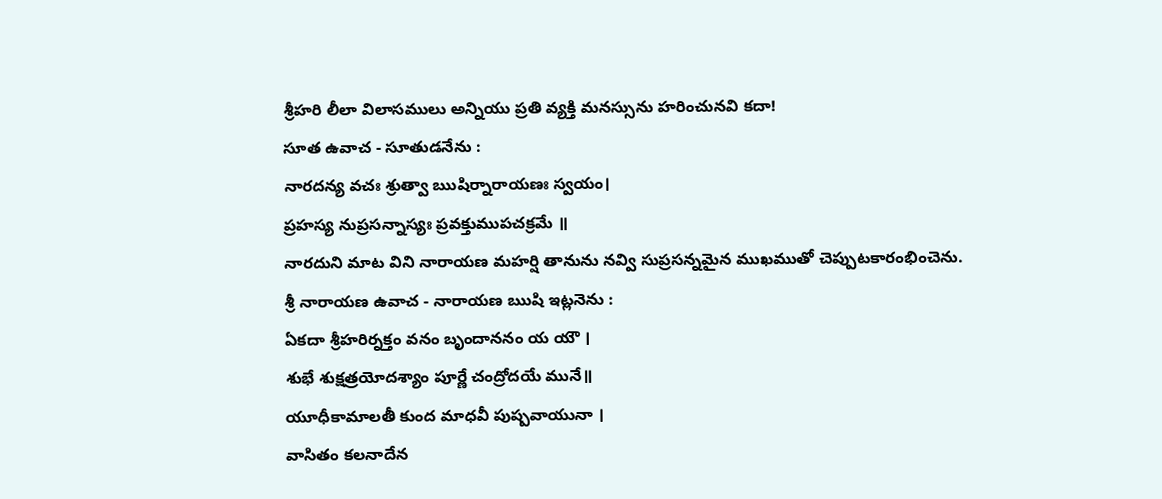శ్రీహరి లీలా విలాసములు అన్నియు ప్రతి వ్యక్తి మనస్సును హరించునవి కదా!
సూత ఉవాచ - సూతుడనేను :
నారదన్య వచః శ్రుత్వా ఋషిర్నారాయణః స్వయం।
ప్రహస్య నుప్రసన్నాస్యః ప్రవక్తుముపచక్రమే ॥
నారదుని మాట విని నారాయణ మహర్షి తానును నవ్వి సుప్రసన్నమైన ముఖముతో చెప్పుటకారంభించెను.
శ్రీ నారాయణ ఉవాచ - నారాయణ ఋషి ఇట్లనెను :
ఏకదా శ్రీహరిర్నక్తం వనం బృందాననం య యౌ ।
శుభే శుక్షత్రయోదశ్యాం పూర్ణే చంద్రోదయే మునే॥
యూధీకామాలతీ కుంద మాధవీ పుష్పవాయునా ।
వాసితం కలనాదేన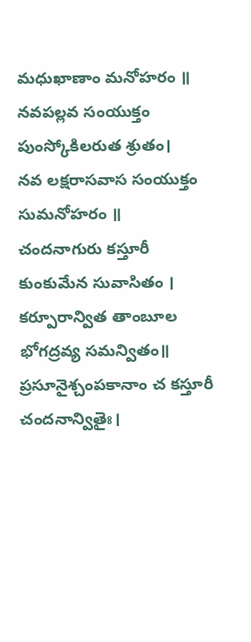మధుఖాణాం మనోహరం ॥
నవపల్లవ సంయుక్తం పుంస్కోకిలరుత శ్రుతం।
నవ లక్షరాసవాస సంయుక్తం సుమనోహరం ॥
చందనాగురు కస్తూరీ కుంకుమేన సువాసితం ।
కర్పూరాన్విత తాంబూల భోగద్రవ్య సమన్వితం॥
ప్రసూనైశ్చంపకానాం చ కస్తూరీ చందనాన్వితైః।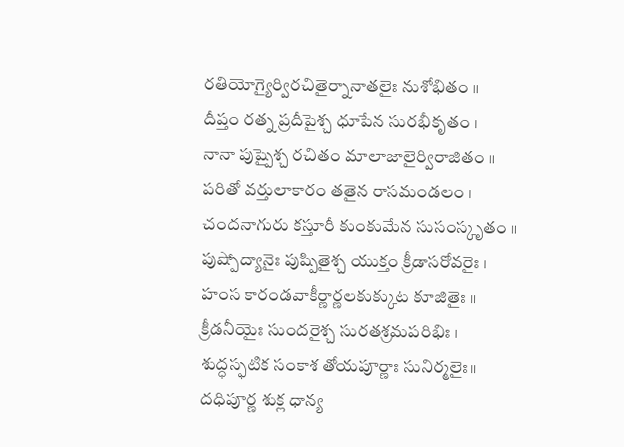రతియోగ్యైర్విరచితైర్నానాతలైః నుశోభితం ॥
దీప్తం రత్న ప్రదీపైశ్చ ధూపేన సురభీకృతం ।
నానా పుష్పైశ్చ రచితం మాలాజాలైర్విరాజితం ॥
పరితో వర్తులాకారం తతైన రాసమండలం ।
చందనాగురు కస్తూరీ కుంకుమేన సుసంస్కృతం ॥
పుష్పోద్యానైః పుష్పితైశ్చ యుక్తం క్రీడాసరోవరైః ।
హంస కారండవాకీర్ణార్ణలకుక్కుట కూజితైః ॥
క్రీడనీయైః సుందరైశ్చ సురతశ్రమపరిభిః ।
శుద్ధస్ఫటిక సంకాశ తోయపూర్ణాః సునిర్మలైః॥
దధిపూర్ణ శుక్ల ధాన్య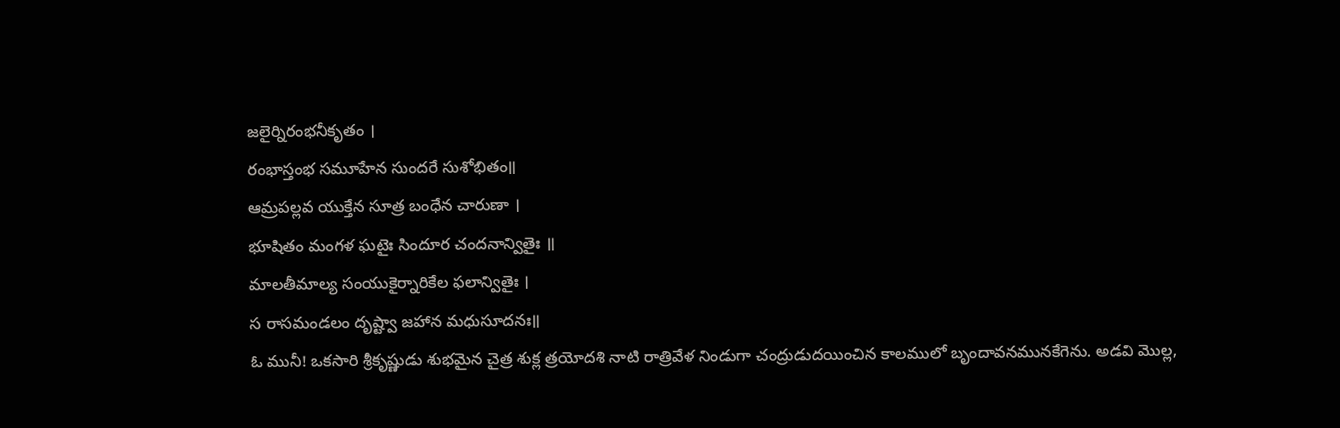జలైర్నిరంభనీకృతం ।
రంభాస్తంభ సమూహేన సుందరే సుశోభితం॥
ఆమ్రపల్లవ యుక్తేన సూత్ర బంధేన చారుణా ।
భూషితం మంగళ ఘటైః సిందూర చందనాన్వితైః ॥
మాలతీమాల్య సంయుకైర్నారికేల ఫలాన్వితైః ।
స రాసమండలం దృష్ట్వా జహాన మధుసూదనః॥
ఓ మునీ! ఒకసారి శ్రీకృష్ణుడు శుభమైన చైత్ర శుక్ల త్రయోదశి నాటి రాత్రివేళ నిండుగా చంద్రుడుదయించిన కాలములో బృందావనమునకేగెను. అడవి మొల్ల,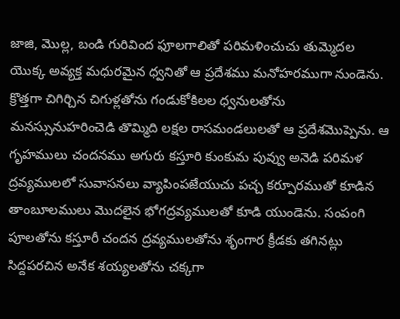జాజి, మొల్ల, బండి గురివింద ఫూలగాలితో పరిమళించుచు తుమ్మెదల యొక్క అవ్యక్త మధురమైన ధ్వనితో ఆ ప్రదేశము మనోహరముగా నుండెను. క్రొత్తగా చిగిర్చిన చిగుళ్లతోను గండుకోకిలల ధ్వనులతోను మనస్సునుహరించెడి తొమ్మిది లక్షల రాసమండలులతో ఆ ప్రదేశమొప్పెను. ఆ గృహములు చందనము అగురు కస్తూరి కుంకుమ పువ్వు అనెడి పరిమళ ద్రవ్యములలో సువాసనలు వ్యాపింపజేయుచు పచ్చ కర్పూరముతో కూడిన తాంబూలములు మొదలైన భోగద్రవ్యములతో కూడి యుండెను. సంపంగి పూలతోను కస్తూరీ చందన ద్రవ్యములతోను శృంగార క్రీడకు తగినట్లు సిద్దపరచిన అనేక శయ్యలతోను చక్కగా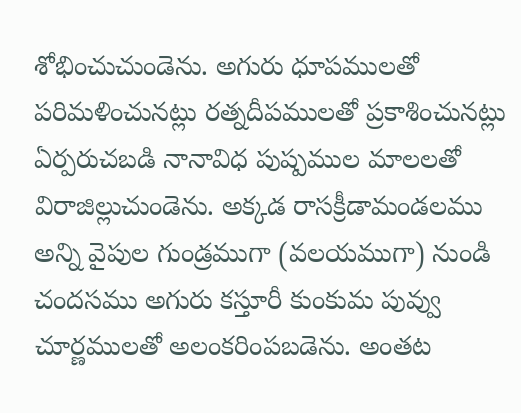శోభించుచుండెను. అగురు ధూపములతో పరిమళించునట్లు రత్నదీపములతో ప్రకాశించునట్లు ఏర్పరుచబడి నానావిధ పుష్పముల మాలలతో విరాజిల్లుచుండెను. అక్కడ రాసక్రీడామండలము అన్ని వైపుల గుండ్రముగా (వలయముగా) నుండి చందసము అగురు కస్తూరీ కుంకుమ పువ్వు చూర్ణములతో అలంకరింపబడెను. అంతట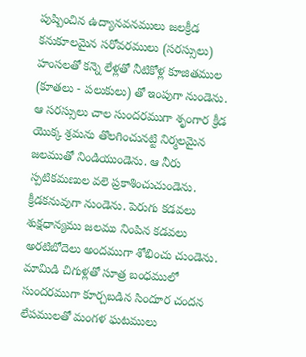పుష్పించిన ఉద్యానవనములు జలక్రీడ కనుకూలమైన సరోవరములు (సరస్సులు) హంసలతో కన్నె లేళ్లతో నీటికోళ్ల కూజితముల (కూతలు - పలుకులు) తో ఇంపుగా నుండెను. ఆ సరస్సులు చాల సుందరముగా శృంగార క్రీడ యొక్క శ్రమను తొలగించునట్టి నిర్మలమైన జలముతో నిండియుండెను. ఆ నీరు స్పటికమణుల వలె ప్రకాశించుచుండెను. క్రీడకనువుగా నుండెను. పెరుగు కడవలు శుక్షధాన్యము జలము నింపిన కడవలు అరటిబోదెలు అందముగా శోభించు చుండెను. మామిడి చిగుళ్లతో సూత్ర బంధములో సుందరముగా కూర్చబడిన సిందూర చందన లేపములతో మంగళ ఘటములు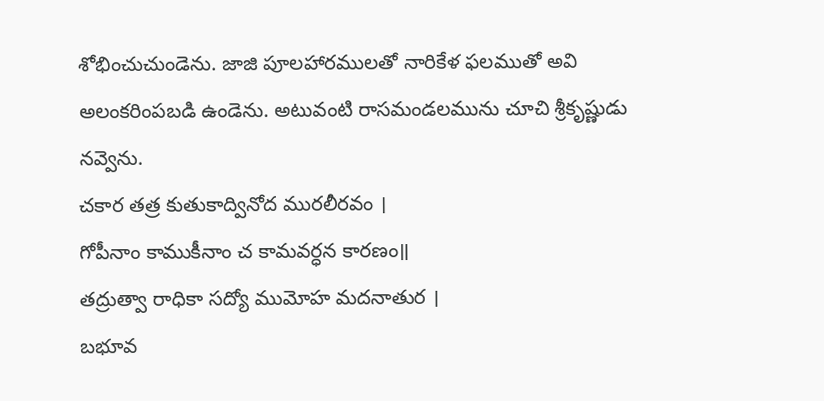శోభించుచుండెను. జాజి పూలహారములతో నారికేళ ఫలముతో అవి అలంకరింపబడి ఉండెను. అటువంటి రాసమండలమును చూచి శ్రీకృష్ణుడు నవ్వెను.
చకార తత్ర కుతుకాద్వినోద మురలీరవం ।
గోపీనాం కాముకీనాం చ కామవర్ధన కారణం॥
తద్రుత్వా రాధికా సద్యో ముమోహ మదనాతుర ।
బభూవ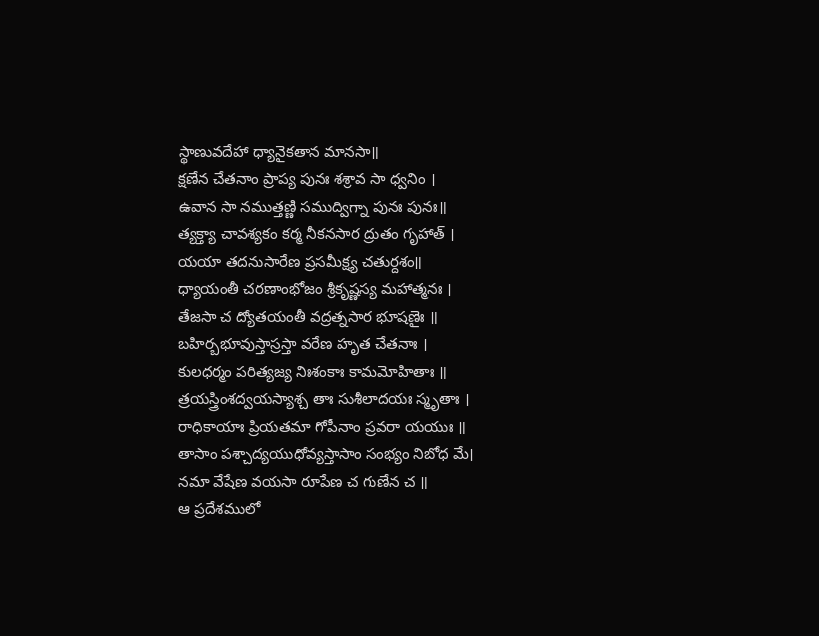స్థాణువదేహా ధ్యానైకతాన మానసా॥
క్షణేన చేతనాం ప్రాప్య పునః శశ్రావ సా ధ్వనిం ।
ఉవాన సా నముత్తణ్ణి సముద్విగ్నా పునః పునః॥
త్యక్త్యా చావశ్యకం కర్మ నీకనసార ద్రుతం గృహాత్ ।
యయా తదనుసారేణ ప్రసమీక్ష్య చతుర్దశం॥
ధ్యాయంతీ చరణాంభోజం శ్రీకృష్ణస్య మహాత్మనః ।
తేజసా చ ద్యోతయంతీ వద్రత్నసార భూషణైః ॥
బహిర్బభూవుస్తాస్రస్తా వరేణ హృత చేతనాః ।
కులధర్మం పరిత్యజ్య నిఃశంకాః కామమోహితాః ॥
త్రయస్త్రింశద్వయస్యాశ్చ తాః సుశీలాదయః స్మృతాః ।
రాధికాయాః ప్రియతమా గోపీనాం ప్రవరా యయుః ॥
తాసాం పశ్చాద్యయుధోవ్యస్తాసాం సంభ్యం నిబోధ మే।
నమా వేషేణ వయసా రూపేణ చ గుణేన చ ॥
ఆ ప్రదేశములో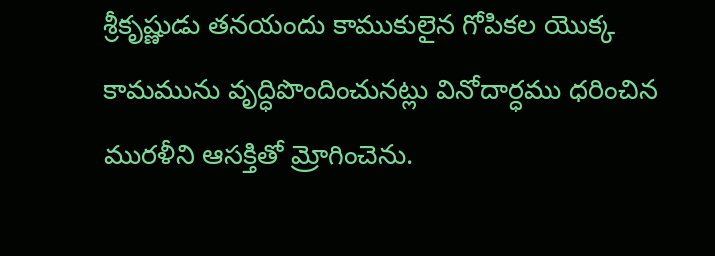శ్రీకృష్ణుడు తనయందు కాముకులైన గోపికల యొక్క కామమును వృద్ధిపొందించునట్లు వినోదార్ధము ధరించిన మురళీని ఆసక్తితో మ్రోగించెను.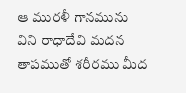ఆ మురళీ గానమును విని రాధాదేవి మదన తాపముతో శరీరము మీద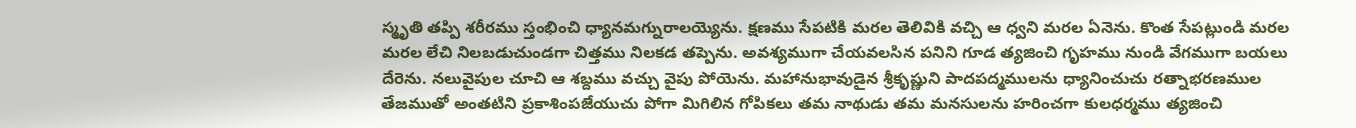స్మృతి తప్పి శరీరము స్తంభించి ధ్యానమగ్నురాలయ్యెను. క్షణము సేపటికి మరల తెలివికి వచ్చి ఆ ధ్వని మరల ఏనెను. కొంత సేపట్లుండి మరల మరల లేచి నిలబడుచుండగా చిత్తము నిలకడ తప్పెను. అవశ్యముగా చేయవలసిన పనిని గూడ త్యజించి గృహము నుండి వేగముగా బయలు దేరెను. నలువైపుల చూచి ఆ శబ్దము వచ్చు వైపు పోయెను. మహానుభావుడైన శ్రీకృష్ణుని పాదపద్మములను ధ్యానించుచు రత్నాభరణముల తేజముతో అంతటిని ప్రకాశింపజేయుచు పోగా మిగిలిన గోపికలు తమ నాథుడు తమ మనసులను హరించగా కులధర్మము త్యజించి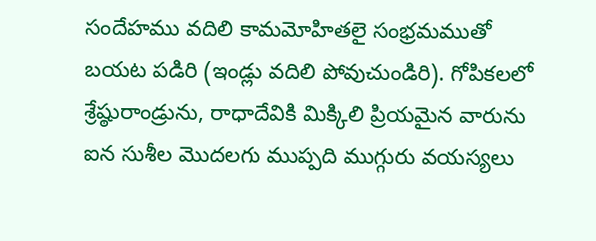సందేహము వదిలి కామమోహితలై సంభ్రమముతో బయట పడిరి (ఇండ్లు వదిలి పోవుచుండిరి). గోపికలలో శ్రేష్ఠురాండ్రును, రాధాదేవికి మిక్కిలి ప్రియమైన వారును ఐన సుశీల మొదలగు ముప్పది ముగ్గురు వయస్యలు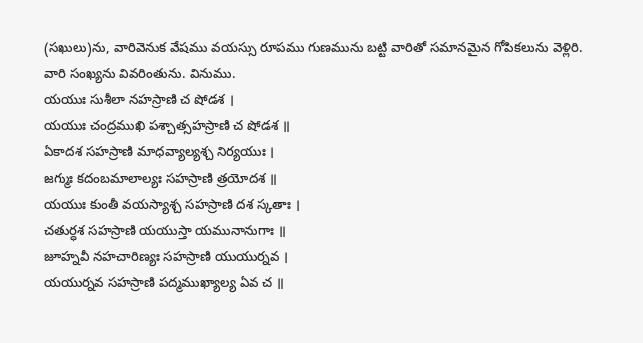(సఖులు)ను, వారివెనుక వేషము వయస్సు రూపము గుణమును బట్టి వారితో సమానమైన గోపికలును వెళ్లిరి. వారి సంఖ్యను వివరింతును. వినుము.
యయుః సుశీలా నహస్రాణి చ షోడశ ।
యయుః చంద్రముఖి పశ్చాత్సహస్రాణి చ షోడశ ॥
ఏకాదశ సహస్రాణి మాధవ్యాల్యశ్చ నిర్యయుః ।
జగ్ముః కదంబమాలాల్యః సహస్రాణి త్రయోదశ ॥
యయుః కుంతీ వయస్యాశ్చ సహస్రాణి దశ స్కతాః ।
చతుర్ధశ సహస్రాణి యయుస్తా యమునానుగాః ॥
జూహ్నవీ నహచారిణ్యః సహస్రాణి యుయుర్నవ ।
యయుర్నవ సహస్రాణి పద్మముఖ్యాల్య ఏవ చ ॥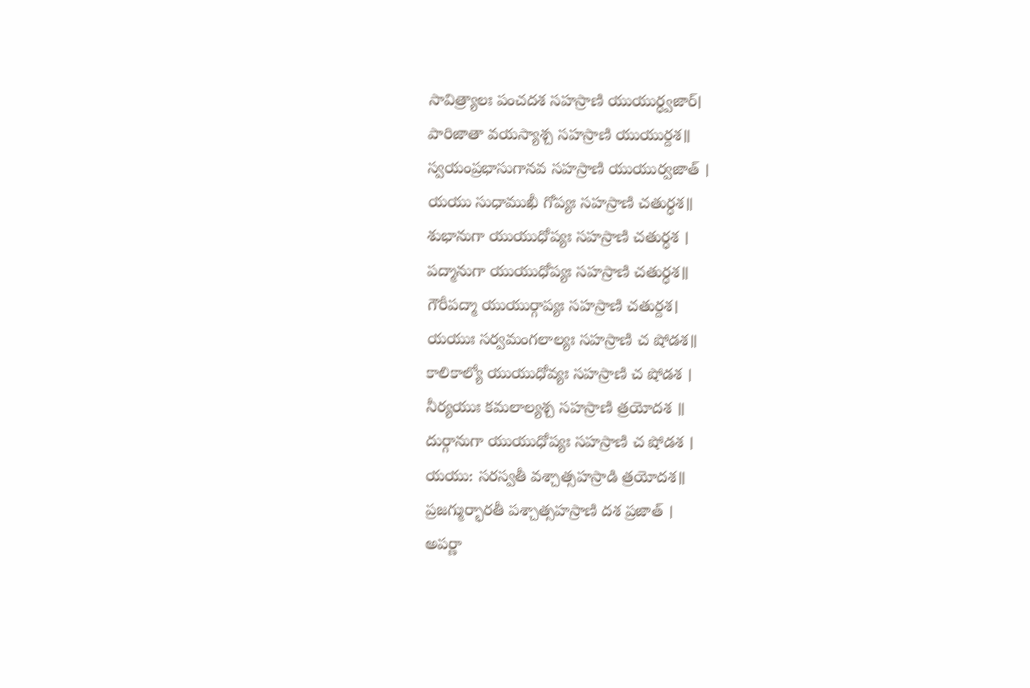సావిత్ర్యాలః పంచదశ సహస్రాణి యుయుర్ధ్వజార్।
పారిజాతా వయస్యాశ్చ సహస్రాణి యుయుర్దశ॥
స్వయంప్రభాసుగానవ సహస్రాణి యుయుర్వజాత్ ।
యయు సుధాముఖీ గోప్యః సహస్రాణి చతుర్ధశ॥
శుభానుగా యుయుధోప్యః సహస్రాణి చతుర్ధశ ।
పద్మానుగా యుయుధోప్యః సహస్రాణి చతుర్ధశ॥
గౌరీపద్మా యుయుర్గాప్యః సహస్రాణి చతుర్దశ।
యయుః సర్వమంగలాల్యః సహస్రాణి చ షోడశ॥
కాలికాల్యో యుయుధోవ్యః సహస్రాణి చ షోడశ ।
నీర్యయుః కమలాల్యశ్చ సహస్రాణి త్రయోదశ ॥
దుర్గానుగా యుయుధోప్యః సహస్రాణి చ షోడశ ।
యయు: సరస్వతీ వశ్చాత్సహస్రాడి త్రయోదశ॥
ప్రజగ్ముర్భారతీ పశ్చాత్సహస్రాణి దశ ప్రజాత్ ।
అపర్ణా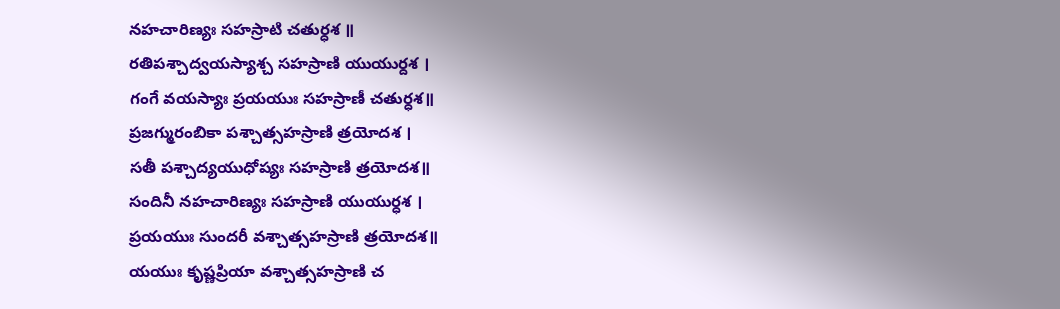నహచారిణ్యః సహస్రాటి చతుర్ధశ ॥
రతిపశ్చాద్వయస్యాశ్చ సహస్రాణి యుయుర్దశ ।
గంగే వయస్యాః ప్రయయుః సహస్రాణీ చతుర్ధశ॥
ప్రజగ్మురంబికా పశ్చాత్సహస్రాణి త్రయోదశ ।
సతీ పశ్చాద్యయుధోప్యః సహస్రాణి త్రయోదశ॥
సందినీ నహచారిణ్యః సహస్రాణి యుయుర్ధశ ।
ప్రయయుః సుందరీ వశ్చాత్సహస్రాణి త్రయోదశ॥
యయుః కృష్ణప్రియా వశ్చాత్సహస్రాణి చ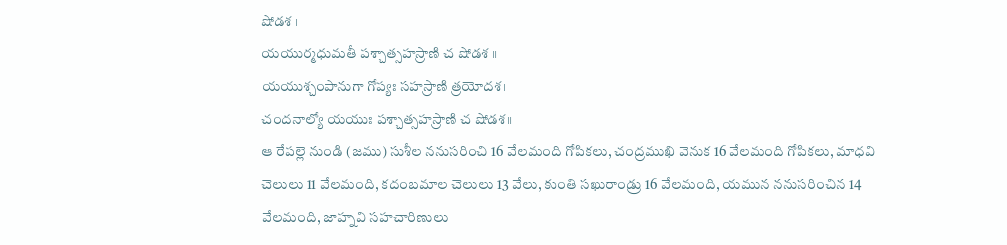షోడశ ।
యయుర్మధుమతీ పశ్చాత్సహస్రాణి చ షోడశ ॥
యయుశ్చంపానుగా గోప్యః సహస్రాణి త్రయోదశ।
చందనాల్యో యయుః పశ్చాత్సహస్రాణి చ షోడశ॥
ఆ రేపల్లె నుండి (జము) సుశీల ననుసరించి 16 వేలమంది గోపికలు, చంద్రముఖి వెనుక 16 వేలమంది గోపికలు, మాధవి చెలులు 11 వేలమంది, కదంబమాల చెలులు 13 వేలు, కుంతి సఖురాండ్రు 16 వేలమంది, యమున ననుసరించిన 14 వేలమంది, జాహ్నవి సహచారిణులు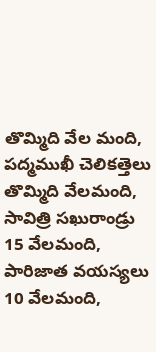తొమ్మిది వేల మంది, పద్మముఖీ చెలికత్తెలు తొమ్మిది వేలమంది, సావిత్రి సఖురాండ్రు 15 వేలమంది, పారిజాత వయస్యలు 10 వేలమంది,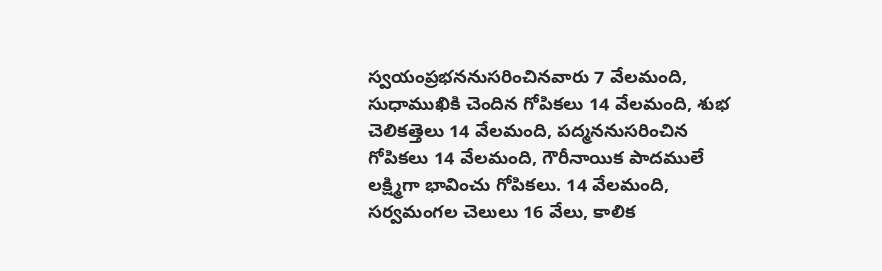స్వయంప్రభననుసరించినవారు 7 వేలమంది, సుధాముఖికి చెందిన గోపికలు 14 వేలమంది, శుభ చెలికత్తెలు 14 వేలమంది, పద్మననుసరించిన గోపికలు 14 వేలమంది, గౌరీనాయిక పాదములే లక్ష్మిగా భావించు గోపికలు. 14 వేలమంది, సర్వమంగల చెలులు 16 వేలు, కాలిక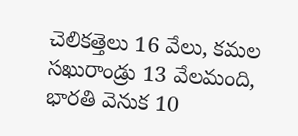చెలికత్తెలు 16 వేలు, కమల సఖురాండ్రు 13 వేలమంది, భారతి వెనుక 10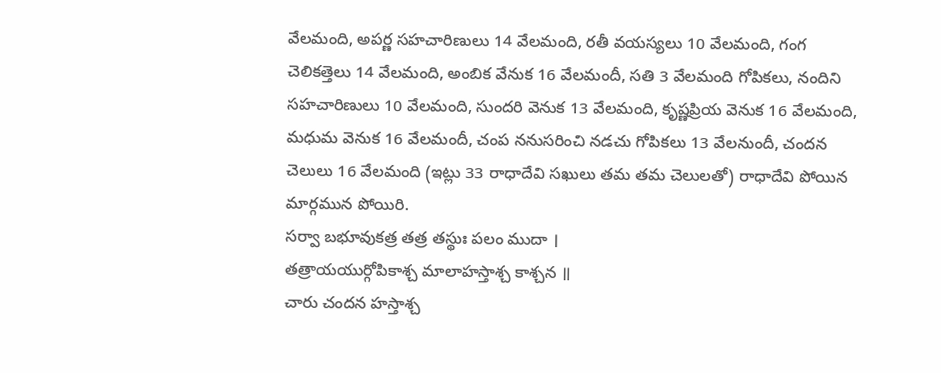వేలమంది, అపర్ణ సహచారిణులు 14 వేలమంది, రతీ వయస్యలు 10 వేలమంది, గంగ చెలికత్తెలు 14 వేలమంది, అంబిక వేనుక 16 వేలమందీ, సతి 3 వేలమంది గోపికలు, నందిని సహచారిణులు 10 వేలమంది, సుందరి వెనుక 13 వేలమంది, కృష్ణప్రియ వెనుక 16 వేలమంది, మధుమ వెనుక 16 వేలమందీ, చంప ననుసరించి నడచు గోపికలు 13 వేలనుందీ, చందన చెలులు 16 వేలమంది (ఇట్లు 33 రాధాదేవి సఖులు తమ తమ చెలులతో) రాధాదేవి పోయిన మార్గమున పోయిరి.
సర్వా బభూవుకత్ర తత్ర తస్థుః పలం ముదా ।
తత్రాయయుర్గోపికాశ్చ మాలాహస్తాశ్చ కాశ్చన ॥
చారు చందన హస్తాశ్చ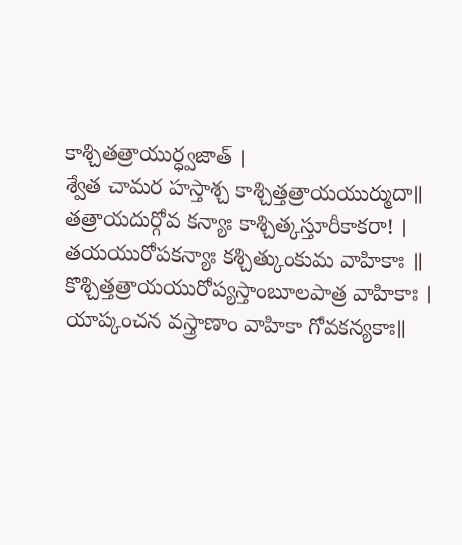కాశ్చితత్రాయుర్ధ్వజాత్ ।
శ్వేత చామర హస్తాశ్చ కాశ్చిత్తత్రాయయుర్ముదా॥
తత్రాయదుర్గోవ కన్యాః కాశ్చిత్కస్తూరీకాకరా! ।
తయయురోపకన్యాః కశ్చిత్కుంకుమ వాహికాః ॥
కొశ్చిత్తత్రాయయురోప్యస్తాంబూలపాత్ర వాహికాః ।
యాప్కంచన వస్త్రాణాం వాహికా గోవకన్యకాః॥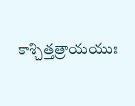కాశ్చిత్తత్రాయయుః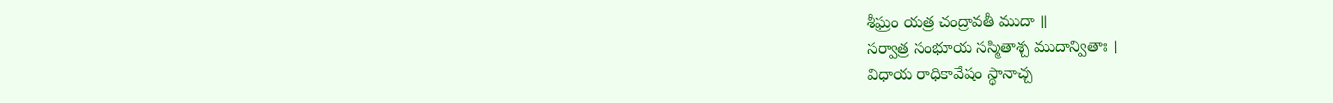శీఘ్రం యత్ర చంద్రావతీ ముదా ॥
సర్వాత్ర సంభూయ సస్మితాశ్చ ముదాన్వితాః ।
విధాయ రాధికావేషం స్థానాచ్చ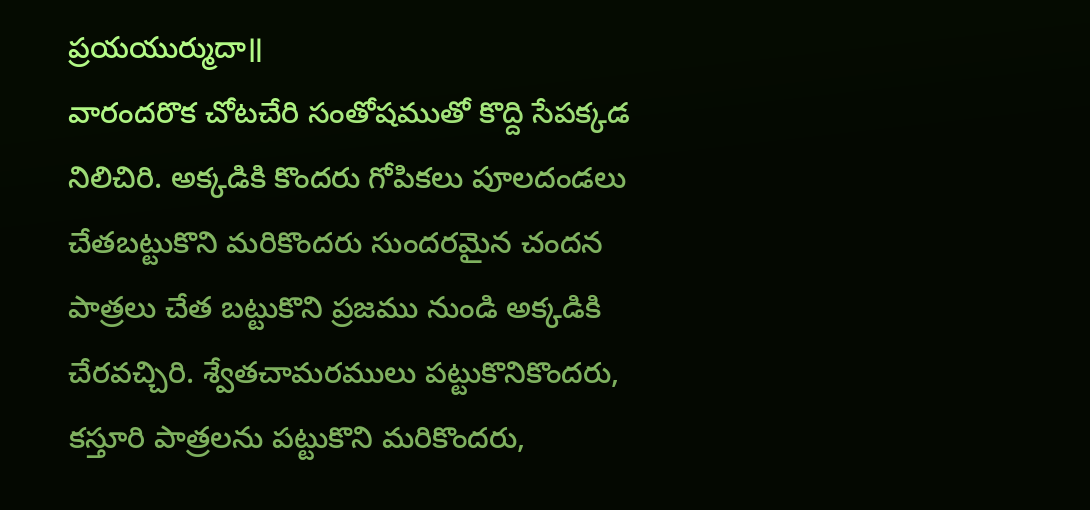ప్రయయుర్ముదా॥
వారందరొక చోటచేరి సంతోషముతో కొద్ది సేపక్కడ నిలిచిరి. అక్కడికి కొందరు గోపికలు పూలదండలు చేతబట్టుకొని మరికొందరు సుందరమైన చందన పాత్రలు చేత బట్టుకొని ప్రజము నుండి అక్కడికి చేరవచ్చిరి. శ్వేతచామరములు పట్టుకొనికొందరు, కస్తూరి పాత్రలను పట్టుకొని మరికొందరు,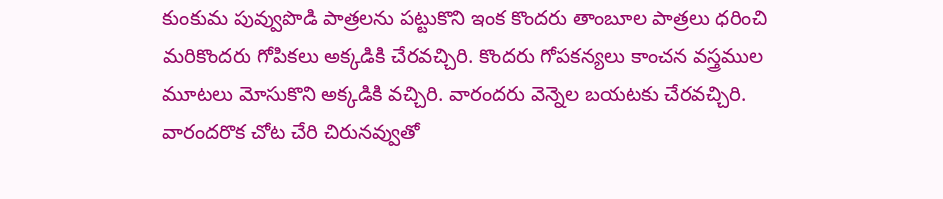కుంకుమ పువ్వుపొడి పాత్రలను పట్టుకొని ఇంక కొందరు తాంబూల పాత్రలు ధరించి మరికొందరు గోపికలు అక్కడికి చేరవచ్చిరి. కొందరు గోపకన్యలు కాంచన వస్త్రముల మూటలు మోసుకొని అక్కడికి వచ్చిరి. వారందరు వెన్నెల బయటకు చేరవచ్చిరి. వారందరొక చోట చేరి చిరునవ్వుతో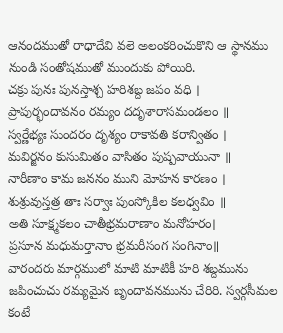ఆనందముతో రాధాదేవి వలె అలంకరించుకొని ఆ స్థానము నుండి సంతోషముతో ముందుకు పోయిరి.
చక్రు పునః పునస్తాశ్చ హరిశబ్ద జపం వధి ।
ప్రాపుర్భందావనం రమ్యం దదృశారాసమండలం ॥
స్వర్ణేభ్యః సుందరం దృశ్యం రాకావతి కరాన్వితం ।
మవిర్జనం కుసుమితం వాసితం పుష్పవాయునా ॥
నారీణాం కామ జననం ముని మోహన కారణం ।
శుశ్రువుస్తత్ర తాః సర్వాః పుంస్కోకిల కలధ్వవిం ॥
అతి సూక్ష్మకలం చాతీభ్రమరాణాం మనోహరం।
ప్రసూన మధుమర్తానాం భ్రమరీసంగ సంగినాం॥
వారందరు మార్గములో మాటి మాటికీ హరి శబ్దమును జపించుచు రమ్యమైన బృందావనమును చేరిరి. స్వర్గసీమల కంటే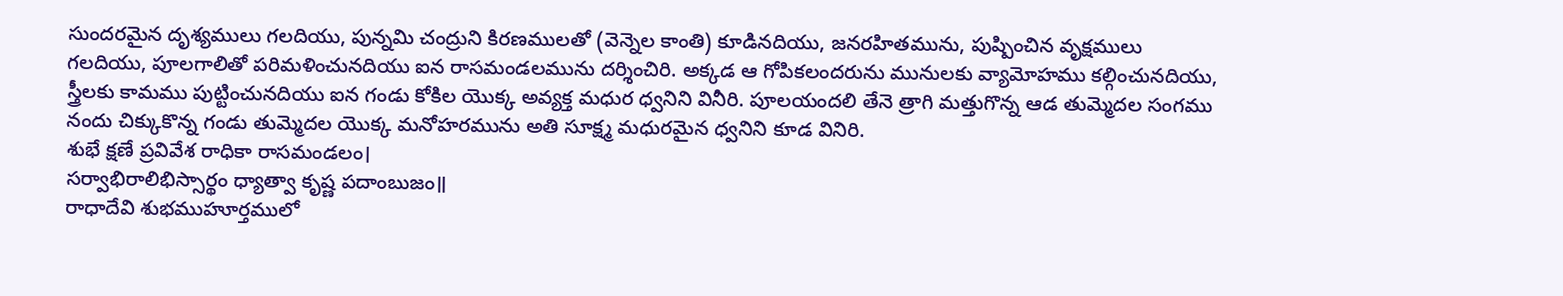సుందరమైన దృశ్యములు గలదియు, పున్నమి చంద్రుని కిరణములతో (వెన్నెల కాంతి) కూడినదియు, జనరహితమును, పుష్పించిన వృక్షములు గలదియు, పూలగాలితో పరిమళించునదియు ఐన రాసమండలమును దర్శించిరి. అక్కడ ఆ గోపికలందరును మునులకు వ్యామోహము కల్గించునదియు, స్త్రీలకు కామము పుట్టించునదియు ఐన గండు కోకిల యొక్క అవ్యక్త మధుర ధ్వనిని వినీరి. పూలయందలి తేనె త్రాగి మత్తుగొన్న ఆడ తుమ్మెదల సంగము నందు చిక్కుకొన్న గండు తుమ్మెదల యొక్క మనోహరమును అతి సూక్ష్మ మధురమైన ధ్వనిని కూడ వినిరి.
శుభే క్షణే ప్రవివేశ రాధికా రాసమండలం।
సర్వాభిరాలిభిస్సార్థం ధ్యాత్వా కృష్ణ పదాంబుజం॥
రాధాదేవి శుభముహూర్తములో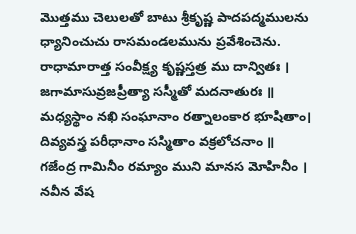మొత్తము చెలులతో బాటు శ్రీకృష్ణ పాదపద్మములను ధ్యానించుచు రాసమండలమును ప్రవేశించెను.
రాధామారాత్త సంవీక్ష్య కృష్ణస్తత్ర ము దాన్వితః ।
జగామాసువ్రజప్రీత్యా సస్మీతో మదనాతురః ॥
మధ్యస్థాం నఖి సంఘానాం రత్నాలంకార భూషితాం।
దివ్యవస్త్ర పరీధానాం సస్మితాం వక్రలోచనాం ॥
గజేంద్ర గామినీం రమ్యాం ముని మానస మోహినీం ।
నవీన వేష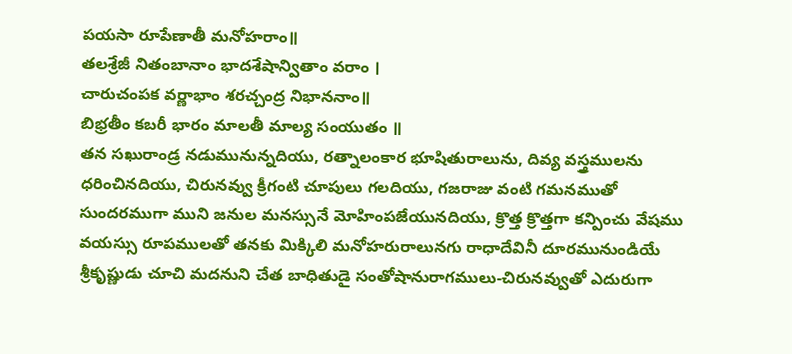పయసా రూపేణాతీ మనోహరాం॥
తలశ్రేజీ నితంబానాం భాదశేషాన్వితాం వరాం ।
చారుచంపక వర్ణాభాం శరచ్చంద్ర నిభాననాం॥
బిభ్రతీం కబరీ భారం మాలతీ మాల్య సంయుతం ॥
తన సఖురాండ్ర నడుమునున్నదియు, రత్నాలంకార భూషితురాలును, దివ్య వస్త్రములను ధరించినదియు, చిరునవ్వు క్రీగంటి చూపులు గలదియు, గజరాజు వంటి గమనముతో సుందరముగా ముని జనుల మనస్సునే మోహింపజేయునదియు, క్రొత్త క్రొత్తగా కన్పించు వేషము వయస్సు రూపములతో తనకు మిక్కిలి మనోహరురాలునగు రాధాదేవినీ దూరమునుండియే శ్రీకృష్ణుడు చూచి మదనుని చేత బాధితుడై సంతోషానురాగములు-చిరునవ్వుతో ఎదురుగా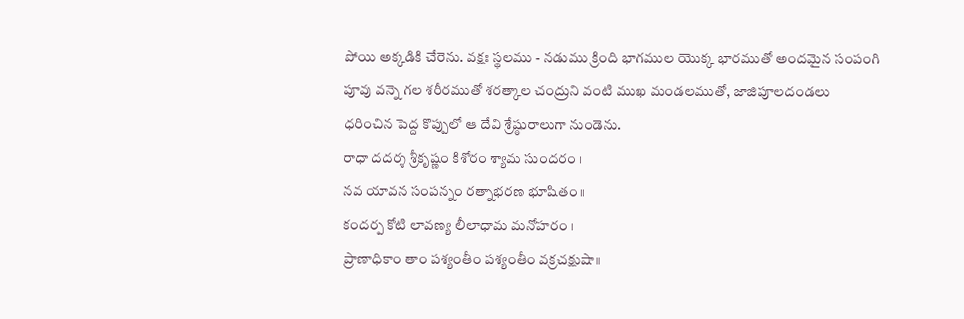పోయి అక్కడికి చేరెను. వక్షః స్థలము - నడుము క్రింది భాగముల యొక్క భారముతో అందమైన సంపంగి పూవు వన్నె గల శరీరముతో శరత్కాల చంద్రుని వంటి ముఖ మండలముతో, జాజిపూలదండలు ధరించిన పెద్ద కొప్పులో ఆ దేవి శ్రేష్ఠురాలుగా నుండెను.
రాధా దదర్శ శ్రీకృష్ణం కిశోరం శ్యామ సుందరం ।
నవ యావన సంపన్నం రత్నాభరణ భూషితం॥
కందర్ప కోటి లావణ్య లీలాధామ మనోహరం ।
ప్రాణాధికాం తాం పశ్యంతీం పశ్యంతీం వక్రచక్షుషా॥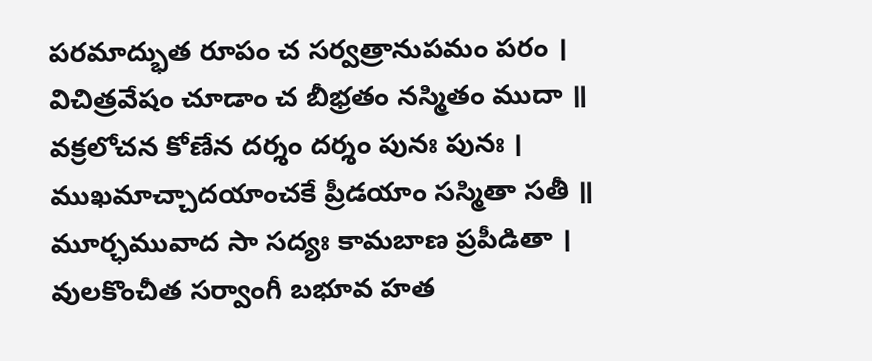పరమాద్భుత రూపం చ సర్వత్రానుపమం పరం ।
విచిత్రవేషం చూడాం చ బీభ్రతం నస్మితం ముదా ॥
వక్రలోచన కోణేన దర్శం దర్శం పునః పునః ।
ముఖమాచ్చాదయాంచకే ప్రీడయాం సస్మితా సతీ ॥
మూర్ఛమువాద సా సద్యః కామబాణ ప్రపీడితా ।
వులకొంచీత సర్వాంగీ బభూవ హత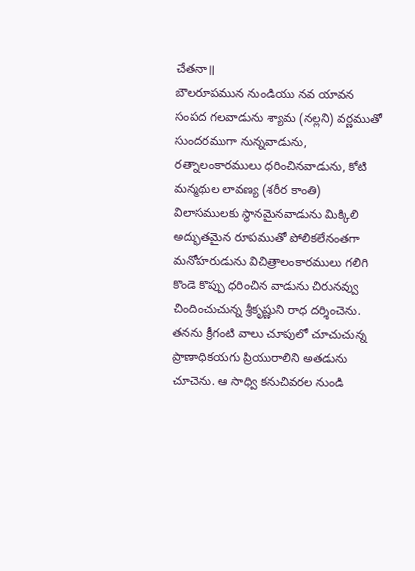చేతనా॥
బౌలరూపమున నుండియు నవ యావన సంపద గలవాడును శ్యామ (నల్లని) వర్ణముతో సుందరముగా నున్నవాడును, రత్నాలంకారములు ధరించినవాడును, కోటి మన్మథుల లావణ్య (శరీర కాంతి) విలాసములకు స్థానమైనవాడును మిక్కిలి అద్భుతమైన రూపముతో పోలికలేనంతగా మనోహరుడును విచిత్రాలంకారములు గలిగి కొండె కొప్పు ధరించిన వాడును చిరునవ్వు చిందించుచున్న శ్రీకృష్ణుని రాధ దర్శించెను. తనను క్రీగంటి వాలు చూపులో చూచుచున్న ప్రాణాధికయగు ప్రియురాలిని అతడును చూచెను. ఆ సాధ్వి కనుచివరల నుండి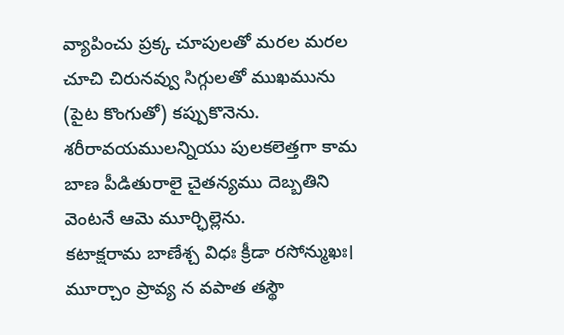వ్యాపించు ప్రక్క చూపులతో మరల మరల చూచి చిరునవ్వు సిగ్గులతో ముఖమును (పైట కొంగుతో) కప్పుకొనెను. శరీరావయములన్నియు పులకలెత్తగా కామ బాణ పీడితురాలై చైతన్యము దెబ్బతిని వెంటనే ఆమె మూర్ఛిల్లెను.
కటాక్షరామ బాణేశ్చ విధః క్రీడా రసోన్ముఖః।
మూర్చాం ప్రావ్య న వపాత తస్థౌ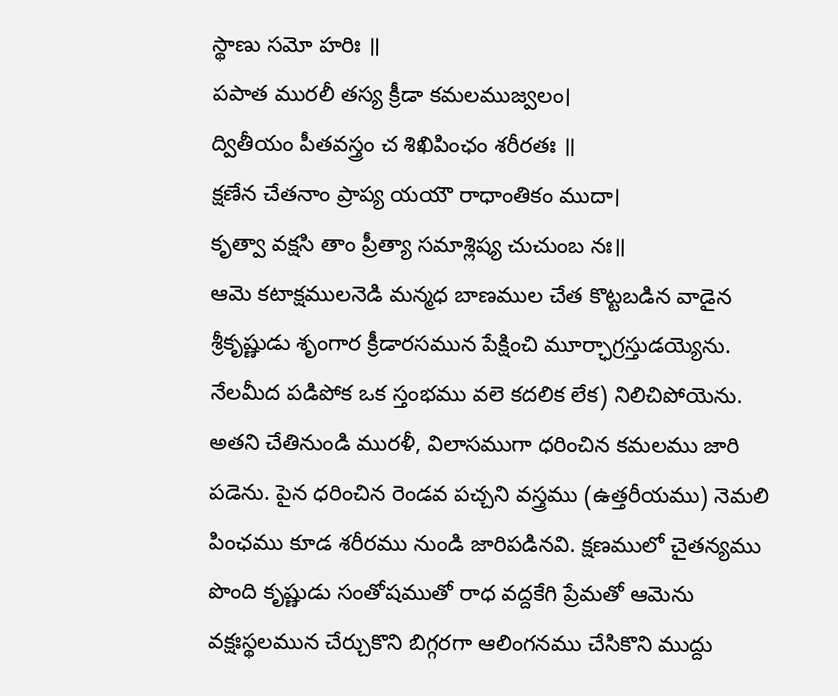స్థాణు సమో హరిః ॥
పపాత మురలీ తస్య క్రీడా కమలముజ్వలం।
ద్వితీయం పీతవస్త్రం చ శిఖిపింఛం శరీరతః ॥
క్షణేన చేతనాం ప్రాప్య యయౌ రాధాంతికం ముదా।
కృత్వా వక్షసి తాం ప్రీత్యా సమాశ్లిష్య చుచుంబ నః॥
ఆమె కటాక్షములనెడి మన్మధ బాణముల చేత కొట్టబడిన వాడైన శ్రీకృష్ణుడు శృంగార క్రీడారసమున పేక్షించి మూర్ఛాగ్రస్తుడయ్యెను. నేలమీద పడిపోక ఒక స్తంభము వలె కదలిక లేక) నిలిచిపోయెను. అతని చేతినుండి మురళీ, విలాసముగా ధరించిన కమలము జారి పడెను. పైన ధరించిన రెండవ పచ్చని వస్త్రము (ఉత్తరీయము) నెమలి పింఛము కూడ శరీరము నుండి జారిపడినవి. క్షణములో చైతన్యము పొంది కృష్ణుడు సంతోషముతో రాధ వద్దకేగి ప్రేమతో ఆమెను వక్షఃస్థలమున చేర్చుకొని బిగ్గరగా ఆలింగనము చేసికొని ముద్దు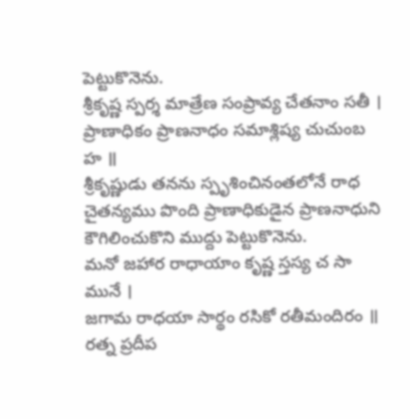పెట్టుకొనెను.
శ్రీకృష్ణ స్పర్శ మాత్రేణ సంప్రావ్య చేతనాం సతీ ।
ప్రాణాధికం ప్రాణనాధం సమాశ్లిష్య చుచుంబ హ ॥
శ్రీకృష్ణుడు తనను స్పృశించినంతలోనే రాధ చైతన్యము పొంది ప్రాణాధికుడైన ప్రాణనాధుని కౌగిలించుకొని ముద్దు పెట్టుకొనెను.
మనో జహార రాధాయాం కృష్ణ స్తస్య చ సా మునే ।
జగామ రాధయా సార్థం రసికో రతీమందిరం ॥
రత్న ప్రదీప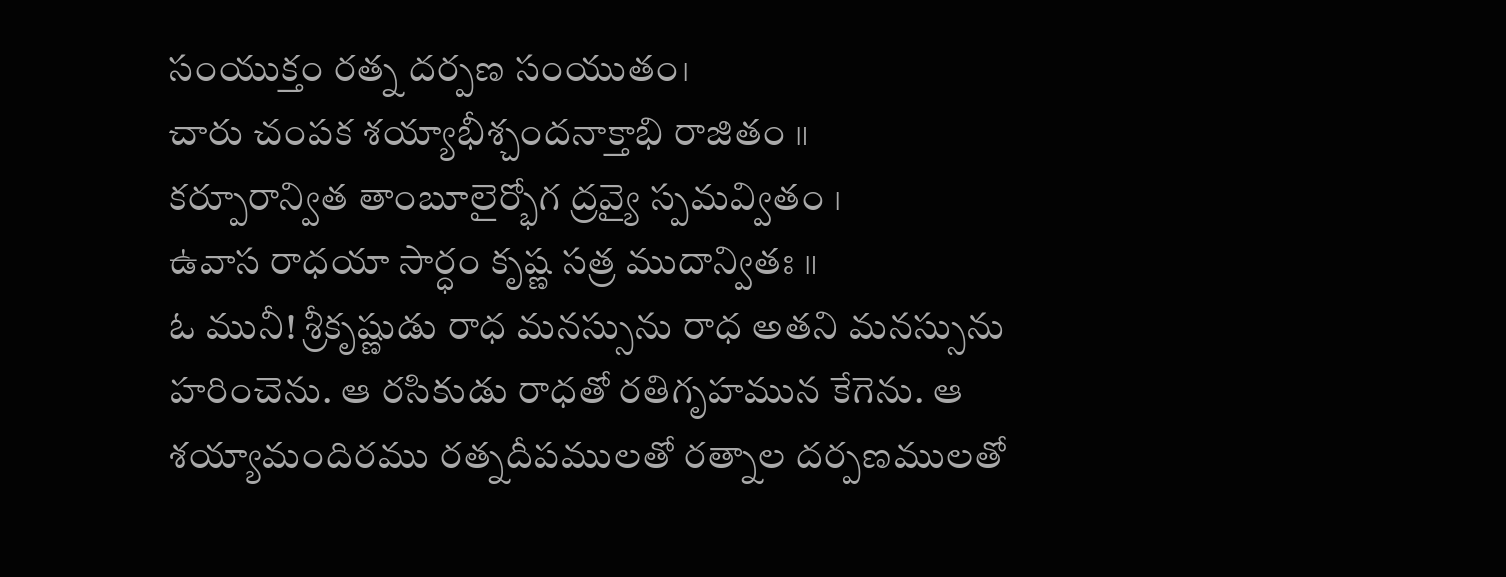సంయుక్తం రత్న దర్పణ సంయుతం।
చారు చంపక శయ్యాభీశ్చందనాక్తాభి రాజితం ॥
కర్పూరాన్విత తాంబూలైర్భోగ ద్రవ్యై స్పమవ్వితం ।
ఉవాస రాధయా సార్ధం కృష్ణ సత్ర ముదాన్వితః ॥
ఓ మునీ! శ్రీకృష్ణుడు రాధ మనస్సును రాధ అతని మనస్సును హరించెను. ఆ రసికుడు రాధతో రతిగృహమున కేగెను. ఆ శయ్యామందిరము రత్నదీపములతో రత్నాల దర్పణములతో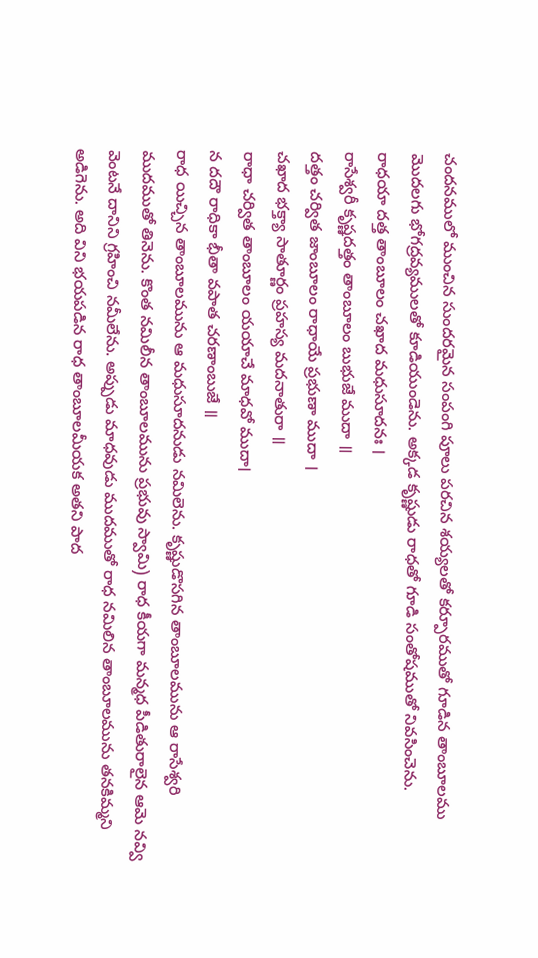చందనములో ముంచిన సుందరమైన సంపంగి పూలు పరచిన శయ్యలతో కర్పూరముతో గూడిన తాంబూలము మొదలగు భోగద్రవ్యములతో కూడియుండెను. అక్కడ కృష్ణుడు రాధతో గూడి సంతోషముతో నివసించెను.
రాధయా దత్త తాంబూలం చఖాద మధుసూదనః ।
రాసేశ్వరీ కృష్ణదత్తం తాంబూలం బుభుజే ముదా ॥
దత్తం చర్విత జాంబూలం రాధాయే ప్రభుణా ముదా ।
చఖాద భక్త్యా సాతూర్ణం ప్రహస్య మదనాతురా ॥
రాధా చర్విత తాంబూలం యయాచే మాధవో ముదా।
న దదౌ రాధికా భీతా వపాత చరణాంబుజే ॥
రాధ యిచ్చిన తాంబూలమును ఆ మధుసూదనుడు నమిలెను. కృష్ణుడొసగిన తాంబూలమును ఆ రాసేశ్వరి ముదముతో తినెను. కొంత నమిలీన తాంబూలమును ప్రభువు స్వామి) రాధ కీయగా మన్మధ పీడితురాలైన ఆమె నవ్వి వెంటనే దానిని గ్రహించి నమీలేను. అప్పుడు మాధవుడు ముదముతో రాధ నమిలిన తాంబూలమును తనకిమ్మని అడిగెను. అది విని భయపడిన రాధ తాంబూలమీయక అతని పాద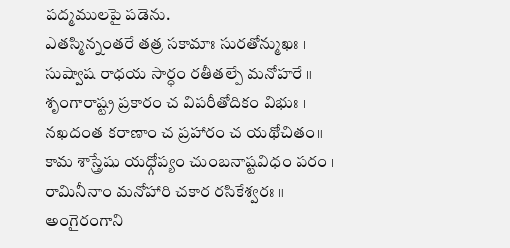పద్మములపై పడెను.
ఎతస్మిన్నంతరే తత్ర సకామాః సురతోన్ముఖః ।
సుష్వాష రాధయ సార్ధం రతీతల్పే మనోహరే ॥
శృంగారాష్ట్ర ప్రకారం చ విపరీతోదికం విభుః ।
నఖదంత కరాణాం చ ప్రహారం చ యథోచితం॥
కామ శాస్త్రేషు యధ్గోప్యం చుంబనాష్టవిధం పరం ।
రామినీనాం మనోహారి చకార రసికేశ్వరః ॥
అంగైరంగాని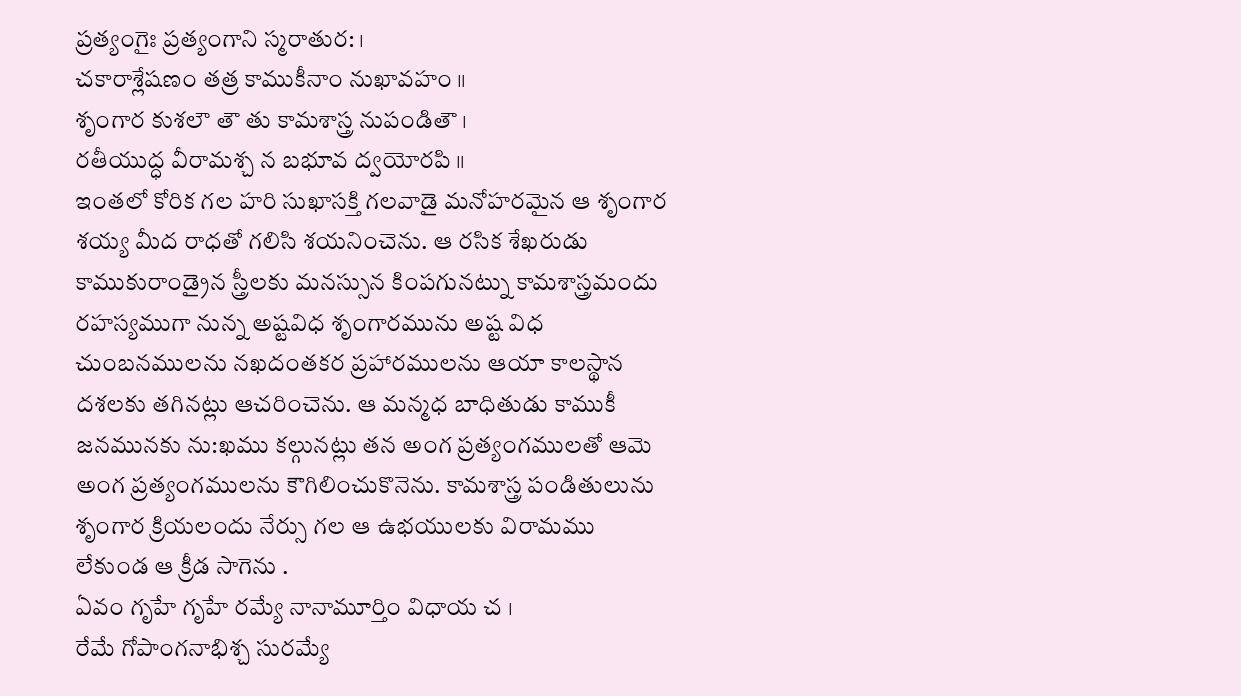ప్రత్యంగైః ప్రత్యంగాని స్మరాతుర: ।
చకారాశ్లేషణం తత్ర కాముకీనాం నుఖావహం ॥
శృంగార కుశలౌ తౌ తు కామశాస్త్ర నుపండితౌ ।
రతీయుద్ధ వీరామశ్చ న బభూవ ద్వయోరపి ॥
ఇంతలో కోరిక గల హరి సుఖాసక్తి గలవాడై మనోహరమైన ఆ శృంగార శయ్య మీద రాధతో గలిసి శయనించెను. ఆ రసిక శేఖరుడు కాముకురాండ్రైన స్త్రీలకు మనస్సున కింపగునట్ను కామశాస్త్రమందు రహస్యముగా నున్న అష్టవిధ శృంగారమును అష్ట విధ చుంబనములను నఖదంతకర ప్రహారములను ఆయా కాలస్థాన దశలకు తగినట్లు ఆచరించెను. ఆ మన్మధ బాధితుడు కాముకీ జనమునకు ను:ఖము కల్గునట్లు తన అంగ ప్రత్యంగములతో ఆమె అంగ ప్రత్యంగములను కౌగిలించుకొనెను. కామశాస్త్ర పండితులును శృంగార క్రియలందు నేర్సు గల ఆ ఉభయులకు విరామము లేకుండ ఆ క్రీడ సాగెను .
ఏవం గృహే గృహే రమ్యే నానామూర్తిం విధాయ చ ।
రేమే గోపాంగనాభిశ్చ సురమ్యే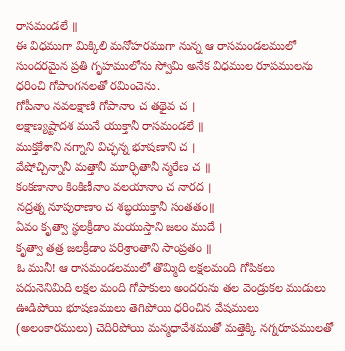రాసమండలే ॥
ఈ విధముగా మిక్కిలి మనోహరముగా నున్న ఆ రాసమండలములో సుందరమైన ప్రతి గృహములోను స్వోమి అనేక విధముల రూపములను ధరించి గోపాంగనలతో రమించెను.
గోపీనాం నవలక్షాణి గోపానాం చ తథైవ చ ।
లక్షాణ్యష్టాదశ మునే యుక్తానీ రాసమండలే ॥
ముక్తకేశాని నగ్నాని విచ్ఛన్న భూషణాని చ ।
వేషోచ్చిన్నానీ మత్తానీ మూర్ఛితానీ న్మరేణ చ ॥
కంకణానాం కింకిణీనాం వలయానాం చ నారద ।
నద్రత్న నూపురాణాం చ శబ్ధయుక్తానీ సంతతం॥
ఏవం కృత్వా స్థలక్రీడాం మయుస్తాని జలం ముదే ।
కృత్వా తత్ర జలక్రీడాం పరిశ్రాంతాని సాంప్రతం ॥
ఓ మునీ! ఆ రాసమండలములో తొమ్మిది లక్షలమంది గోపికలు పదునెనిమిది లక్షల మంది గోపాకులు అందరును తల వెండ్రుకల ముడులు ఊడిపోయి భూషణములు తెగిపోయి ధరించిన వేషములు (అలంకారములు) చెదిరిపోయి మన్మధావేశముతో మత్తెక్కి నగ్నరూపములతో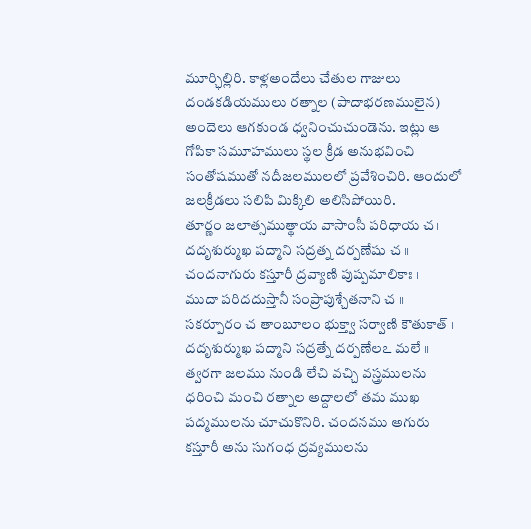మూర్ఛిల్లిరి. కాళ్లఅందేలు చేతుల గాజులు దండకడియములు రత్నాల (పాదాభరణములైన) అందెలు ఆగకుండ ధ్వనించుచుండెను. ఇట్లు ఆ గోపికా సమూహములు స్థల క్రీడ అనుభవించి సంతోషముతో నదీజలములలో ప్రవేశించిరి. ఆందులో జలక్రీడలు సలిపి మిక్కిలి అలిసిపోయిరి.
తూర్ణం జలాత్సముత్థాయ వాసాంసీ పరిధాయ చ।
దదృశుర్ముఖ పద్మాని సద్రత్న దర్పణేషు చ ॥
చందనాగురు కస్తూరీ ద్రవ్యాణి పుష్పమాలికాః ।
ముదా పరిదదుస్తానీ సంప్రాపుశ్చేతనాని చ ॥
సకర్పూరం చ తాంబూలం భుక్త్వా సర్వాణి కౌతుకాత్ ।
దదృశుర్ముఖ పద్మాని సద్రత్నే దర్పణేలఽ మలే ॥
త్వరగా జలము నుండి లేచి వచ్చి వస్త్రములను ధరించి మంచి రత్నాల అద్దాలలో తమ ముఖ పద్మములను చూచుకొనిరి. చందనము అగురు కస్తూరీ అను సుగంధ ద్రవ్యములను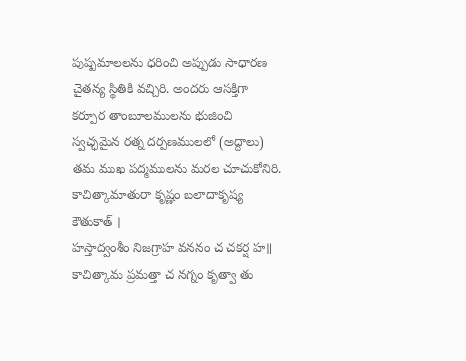పుష్పమాలలను ధరించి అప్పుడు సాధారణ చైతన్య స్థితికి వచ్చిరి. అందరు ఆసక్తిగా కర్పూర తాంబూలములను భుజించి స్వచ్ఛమైన రత్న దర్పణములలో (అద్దాలు) తమ ముఖ పద్మములను మరల చూచుకోనిరి.
కాచిత్కామాతురా కృష్ణం బలాదాకృష్య కౌతుకాత్ ।
హస్తాద్వంశీం నిజగ్రాహ వననం చ చకర్ష హ॥
కాచిత్కామ ప్రమత్తా చ నగ్నం కృత్వా తు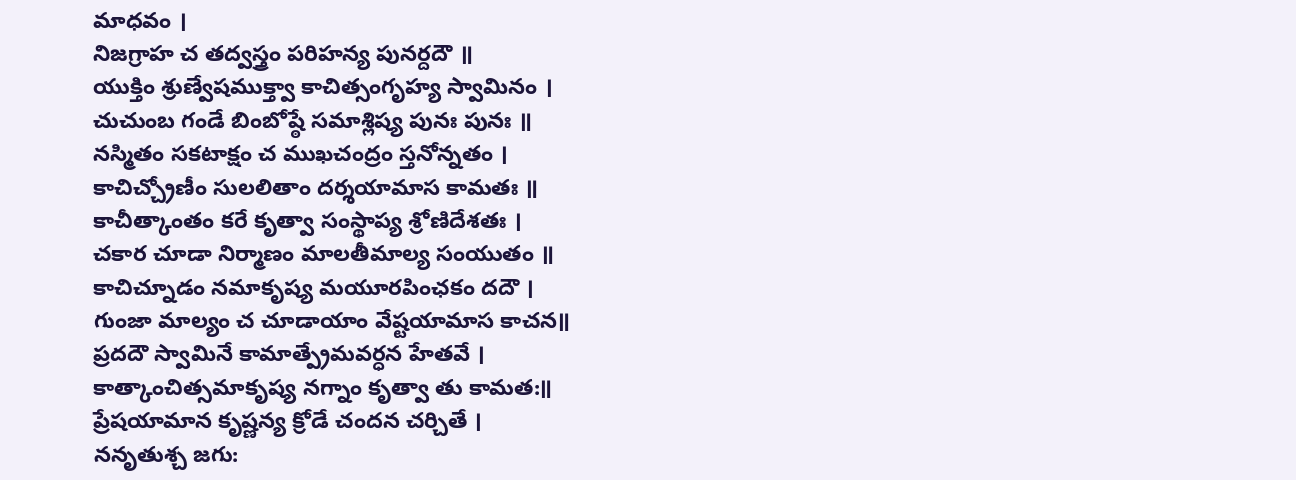మాధవం ।
నిజగ్రాహ చ తద్వస్త్రం పరిహన్య పునర్దదౌ ॥
యుక్తిం శ్రుణ్వేషముక్త్వా కాచిత్సంగృహ్య స్వామినం ।
చుచుంబ గండే బింబోష్ఠే సమాశ్లిష్య పునః పునః ॥
నస్మితం సకటాక్షం చ ముఖచంద్రం స్తనోన్నతం ।
కాచిచ్చ్రోణీం సులలితాం దర్శయామాస కామతః ॥
కాచీత్కాంతం కరే కృత్వా సంస్థాప్య శ్రోణిదేశతః ।
చకార చూడా నిర్మాణం మాలతీమాల్య సంయుతం ॥
కాచిచ్నూడం నమాకృష్య మయూరపింఛకం దదౌ ।
గుంజా మాల్యం చ చూడాయాం వేష్టయామాస కాచన॥
ప్రదదౌ స్వామినే కామాత్ప్రేమవర్ధన హేతవే ।
కాత్కాంచిత్సమాకృష్య నగ్నాం కృత్వా తు కామత:॥
ప్రేషయామాన కృష్ణన్య క్రోడే చందన చర్చితే ।
ననృతుశ్చ జగు: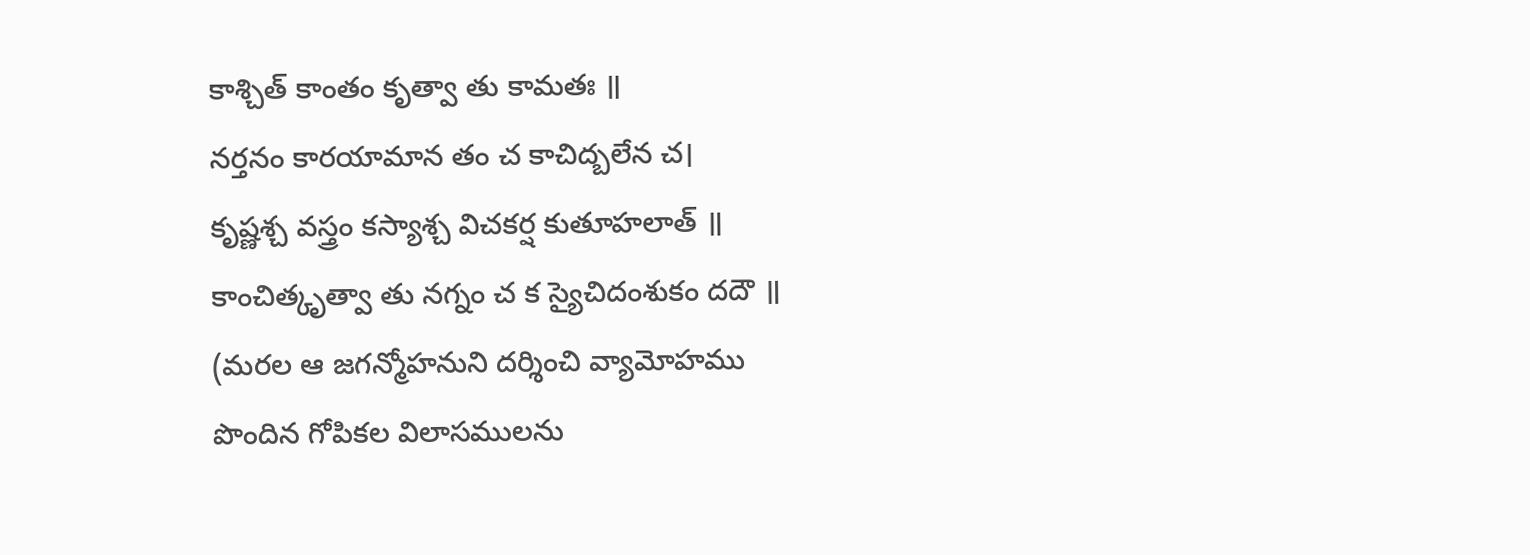కాశ్చిత్ కాంతం కృత్వా తు కామతః ॥
నర్తనం కారయామాన తం చ కాచిద్బలేన చ।
కృష్ణశ్చ వస్త్రం కస్యాశ్చ విచకర్ష కుతూహలాత్ ॥
కాంచిత్కృత్వా తు నగ్నం చ క స్యైచిదంశుకం దదౌ ॥
(మరల ఆ జగన్మోహనుని దర్శించి వ్యామోహము పొందిన గోపికల విలాసములను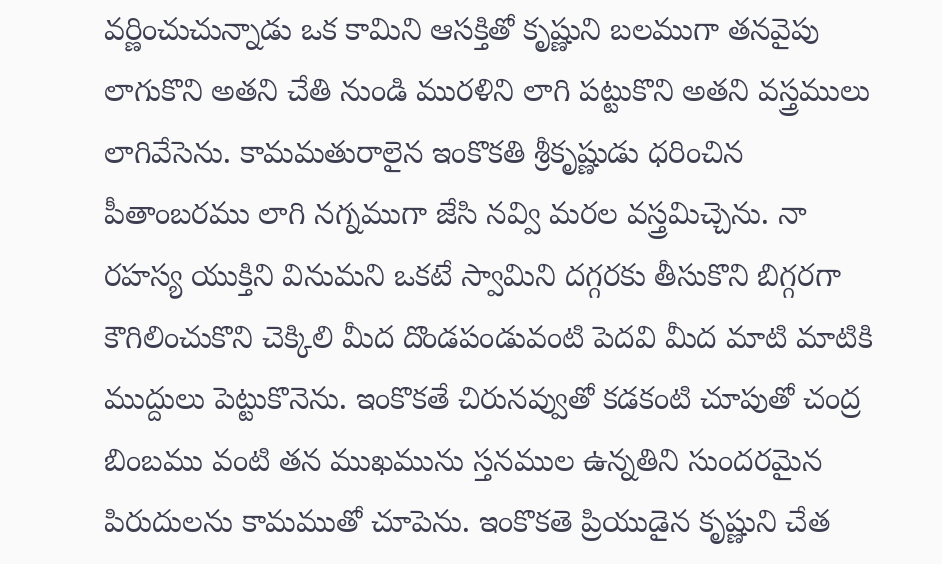వర్ణించుచున్నాడు ఒక కామిని ఆసక్తితో కృష్ణుని బలముగా తనవైపు లాగుకొని అతని చేతి నుండి మురళిని లాగి పట్టుకొని అతని వస్త్రములు లాగివేసెను. కామమతురాలైన ఇంకొకతి శ్రీకృష్ణుడు ధరించిన పీతాంబరము లాగి నగ్నముగా జేసి నవ్వి మరల వస్త్రమిచ్చెను. నా రహస్య యుక్తిని వినుమని ఒకటే స్వామిని దగ్గరకు తీసుకొని బిగ్గరగా కౌగిలించుకొని చెక్కిలి మీద దొండపండువంటి పెదవి మీద మాటి మాటికి ముద్దులు పెట్టుకొనెను. ఇంకొకతే చిరునవ్వుతో కడకంటి చూపుతో చంద్ర బింబము వంటి తన ముఖమును స్తనముల ఉన్నతిని సుందరమైన పిరుదులను కామముతో చూపెను. ఇంకొకతె ప్రియుడైన కృష్ణుని చేత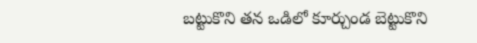బట్టుకొని తన ఒడిలో కూర్చుండ బెట్టుకొని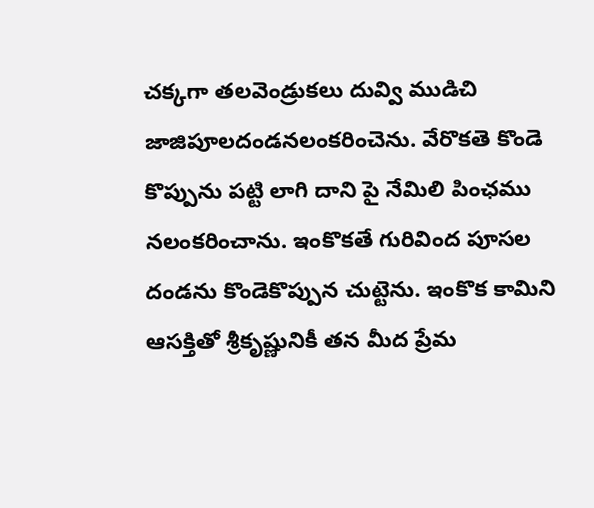చక్కగా తలవెండ్రుకలు దువ్వి ముడిచి జాజిపూలదండనలంకరించెను. వేరొకతె కొండె కొప్పును పట్టి లాగి దాని పై నేమిలి పింఛము నలంకరించాను. ఇంకొకతే గురివింద పూసల దండను కొండెకొప్పున చుట్టెను. ఇంకొక కామిని ఆసక్తితో శ్రీకృష్ణునికీ తన మీద ప్రేమ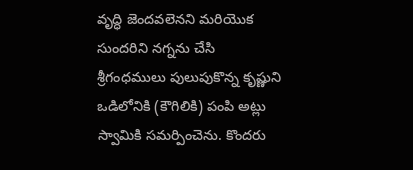వృద్ధి జెందవలెనని మరియొక సుందరిని నగ్నను చేసి శ్రీగంధములు పులుపుకొన్న కృష్ణుని ఒడిలోనికి (కౌగిలికి) పంపి అట్లు స్వామికి సమర్పించెను. కొందరు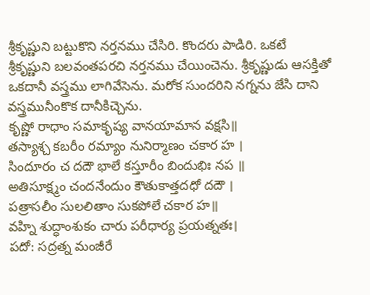శ్రీకృష్ణుని బట్టుకొని నర్తనము చేసిరి. కొందరు పాడిరి. ఒకటే శ్రీకృష్ణుని బలవంతపరచి నర్తనము చేయించెను. శ్రీకృష్ణుడు ఆసక్తితో ఒకదానీ వస్త్రము లాగివేసెను. మరోక సుందరిని నగ్నను జేసి దాని వస్త్రమునీంకొక దానీకిచ్చెను.
కృష్ణో రాధాం సమాకృష్య వానయామాన వక్షసి॥
తస్యాశ్చ కబరీం రమ్యాం నునిర్మాణం చకార హ ।
సిందూరం చ దదౌ భాలే కస్తూరీం బిందుభిః నప ॥
అతిసూక్ష్మం చందనేందుం కౌతుకాత్తదధో దదౌ ।
పత్రాసలీం సులలితాం సుకపోలే చకార హ॥
వహ్ని శుద్ధాంశుకం చారు పరీధార్య ప్రయత్నతః।
పదో: సద్రత్న మంజీరే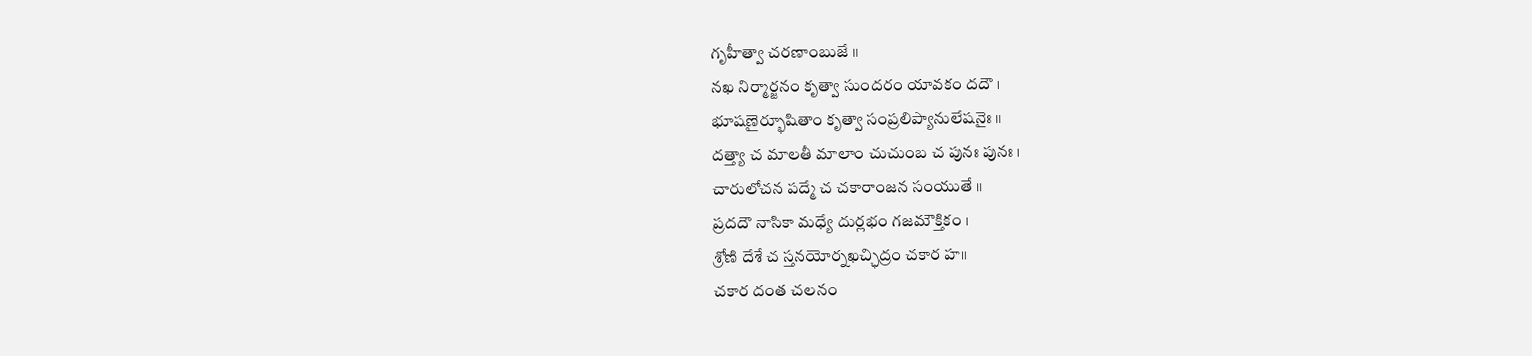గృహీత్వా చరణాంబుజే ॥
నఖ నిర్మార్జనం కృత్వా సుందరం యావకం దదౌ ।
భూషణైర్భూషితాం కృత్వా సంప్రలిప్యానులేషనైః ॥
దత్త్యా చ మాలతీ మాలాం చుచుంబ చ పునః పునః ।
చారులోచన పద్మే చ చకారాంజన సంయుతే ॥
ప్రదదౌ నాసికా మధ్యే దుర్లభం గజమౌక్తికం ।
శ్రోణి దేశే చ స్తనయోర్నఖచ్ఛిద్రం చకార హ॥
చకార దంత చలనం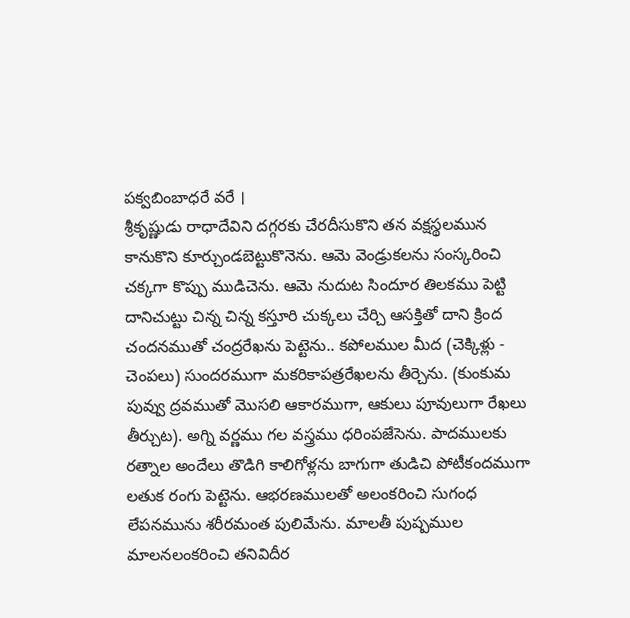పక్వబింబాధరే వరే ।
శ్రీకృష్ణుడు రాధాదేవిని దగ్గరకు చేరదీసుకొని తన వక్షస్థలమున కానుకొని కూర్చుండబెట్టుకొనెను. ఆమె వెండ్రుకలను సంస్కరించి చక్కగా కొప్పు ముడిచెను. ఆమె నుదుట సిందూర తిలకము పెట్టి దానిచుట్టు చిన్న చిన్న కస్తూరి చుక్కలు చేర్చి ఆసక్తితో దాని క్రింద చందనముతో చంద్రరేఖను పెట్టెను.. కపోలముల మీద (చెక్కిళ్లు - చెంపలు) సుందరముగా మకరికాపత్రరేఖలను తీర్చెను. (కుంకుమ పువ్వు ద్రవముతో మొసలి ఆకారముగా, ఆకులు పూవులుగా రేఖలు తీర్చుట). అగ్ని వర్ణము గల వస్త్రము ధరింపజేసెను. పాదములకు రత్నాల అందేలు తొడిగి కాలిగోళ్లను బాగుగా తుడిచి పోటీకందముగా లతుక రంగు పెట్టెను. ఆభరణములతో అలంకరించి సుగంధ లేపనమును శరీరమంత పులిమేను. మాలతీ పుష్పముల మాలనలంకరించి తనివిదీర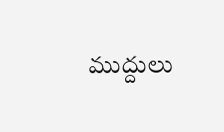ముద్దులు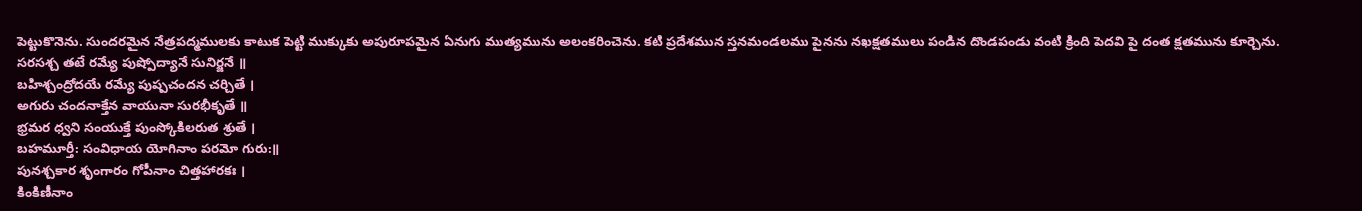పెట్టుకొనెను. సుందరమైన నేత్రపద్మములకు కాటుక పెట్టి ముక్కుకు అపురూపమైన ఏనుగు ముత్యమును అలంకరించెను. కటి ప్రదేశమున స్తనమండలము పైనను నఖక్షతములు పండిన దొండపండు వంటి క్రింది పెదవి పై దంత క్షతమును కూర్చెను.
సరసశ్చ తటే రమ్యే పుష్పోద్యానే సునిర్జనే ॥
బహిశ్చంద్రోదయే రమ్యే పుష్పచందన చర్చితే ।
అగురు చందనాక్తేన వాయునా సురభీకృతే ॥
భ్రమర ధ్వని సంయుక్తే పుంస్కోకిలరుత శ్రుతే ।
బహమూర్తీ: సంవిధాయ యోగినాం పరమో గురు:॥
పునశ్చకార శృంగారం గోపీనాం చిత్తహారకః ।
కింకిణీనాం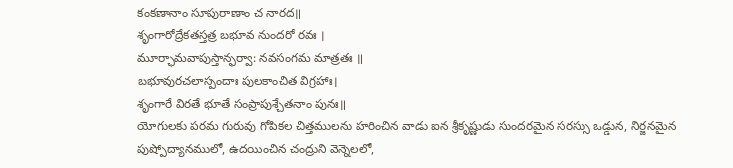కంకణానాం సూపురాణాం చ నారద॥
శృంగారోద్రేకతస్తత్ర బభూవ నుందరో రవః ।
మూర్ఛామవాపుస్తాన్ఫర్వా: నవసంగమ మాత్రతః ॥
బభూవురచలాస్పందాః పులకాంచిత విగ్రహాః।
శృంగారే విరతే భూతే సంప్రాపుశ్చేతనాం పునః॥
యోగులకు పరమ గురువు గోపికల చిత్తములను హరించిన వాడు ఐన శ్రీకృష్ణుడు సుందరమైన సరస్సు ఒడ్డున, నిర్జనమైన పుష్పోద్యానములో, ఉదయించిన చంద్రుని వెన్నెలలో,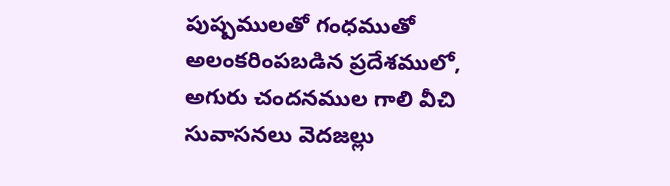పుష్పములతో గంధముతో అలంకరింపబడిన ప్రదేశములో, అగురు చందనముల గాలి వీచి సువాసనలు వెదజల్లు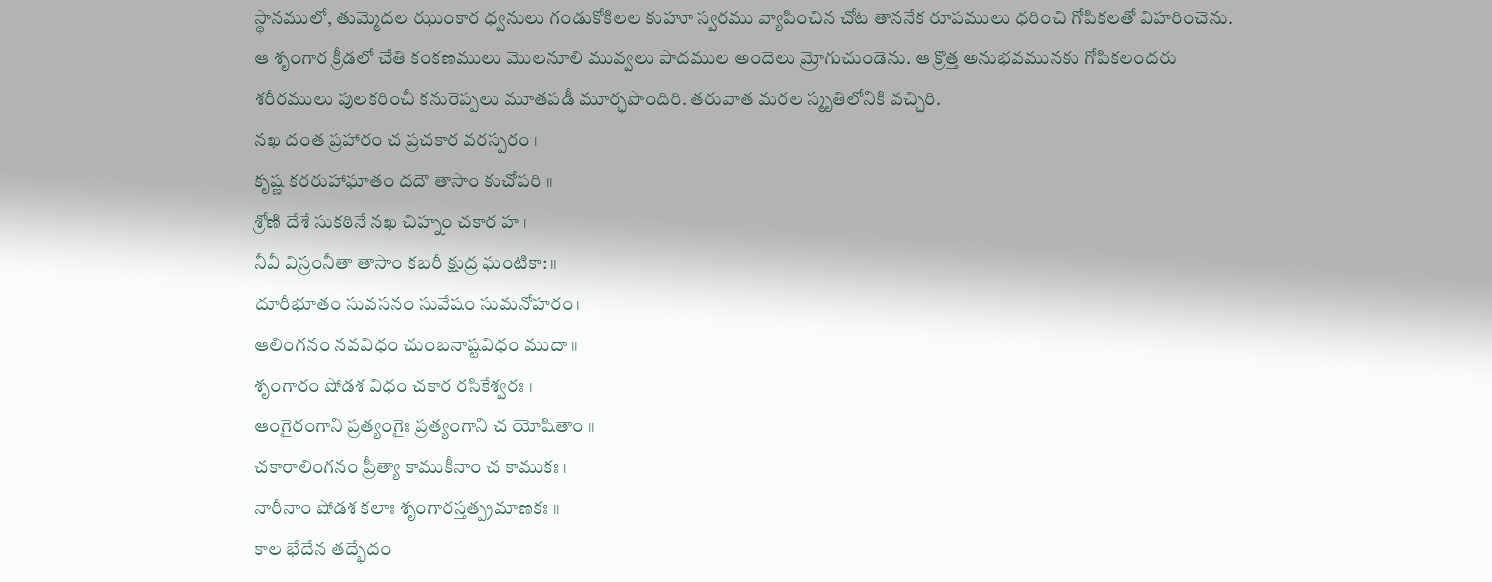స్థానములో, తుమ్మెదల ఝుంకార ధ్వనులు గండుకోకిలల కుహూ స్వరము వ్యాపించిన చోట తాననేక రూపములు ధరించి గోపికలతో విహరించెను. ఆ శృంగార క్రీడలో చేతి కంకణములు మొలనూలి మువ్వలు పాదముల అందెలు మ్రోగుచుండెను. ఆ క్రొత్త అనుభవమునకు గోపికలందరు శరీరములు పులకరించీ కనురెప్పలు మూతపడీ మూర్ఛపొందిరి. తరువాత మరల స్మృతిలోనికి వచ్చిరి.
నఖ దంత ప్రహారం చ ప్రచకార వరస్పరం ।
కృష్ణ కరరుహాఘాతం దదౌ తాసాం కుచోపరి ॥
శ్రోణి దేశే సుకఠినే నఖ చిహ్నం చకార హ ।
నీవీ విస్రంనీతా తాసాం కబరీ క్షుద్ర ఘంటికా: ॥
దూరీభూతం సువసనం సువేషం సుమనోహరం।
ఆలింగనం నవవిధం చుంబనాష్టవిధం ముదా ॥
శృంగారం షోడశ విధం చకార రసికేశ్వరః ।
ఆంగైరంగాని ప్రత్యంగైః ప్రత్యంగాని చ యోషితాం ॥
చకారాలింగనం ప్రీత్యా కాముకీనాం చ కాముకః ।
నారీనాం షోడశ కలాః శృంగారస్తత్ప్రమాణకః ॥
కాల భేదేన తద్భేదం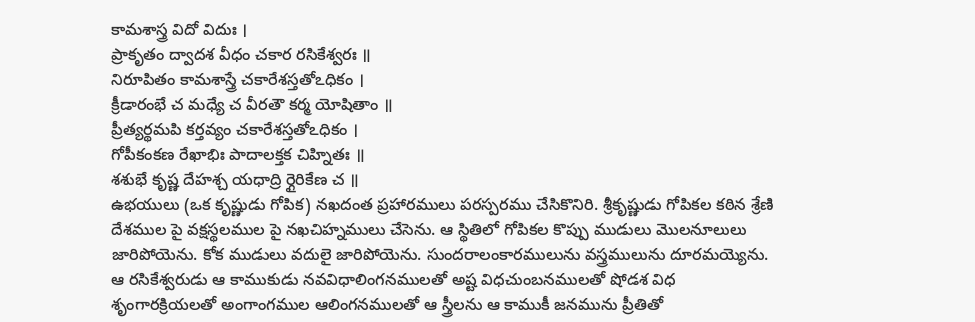కామశాస్త్ర విదో విదుః ।
ప్రాకృతం ద్వాదశ వీధం చకార రసికేశ్వరః ॥
నిరూపితం కామశాస్త్రే చకారేశస్తతోఽధికం ।
క్రీడారంభే చ మధ్యే చ వీరతౌ కర్మ యోషితాం ॥
ప్రీత్యర్థమపి కర్తవ్యం చకారేశస్తతోఽధికం ।
గోపీకంకణ రేఖాభిః పాదాలక్తక చిహ్నితః ॥
శశుభే కృష్ణ దేహశ్చ యధాద్రి ర్గైరికేణ చ ॥
ఉభయులు (ఒక కృష్ణుడు గోపిక) నఖదంత ప్రహారములు పరస్పరము చేసికొనిరి. శ్రీకృష్ణుడు గోపికల కఠిన శ్రేణి దేశముల పై వక్షస్థలముల పై నఖచిహ్నములు చేసెను. ఆ స్థితిలో గోపికల కొప్పు ముడులు మొలనూలులు జారిపోయెను. కోక ముడులు వదులై జారిపోయెను. సుందరాలంకారములును వస్త్రములును దూరమయ్యెను. ఆ రసికేశ్వరుడు ఆ కాముకుడు నవవిధాలింగనములతో అష్ట విధచుంబనములతో షోడశ విధ శృంగారక్రియలతో అంగాంగముల ఆలింగనములతో ఆ స్త్రీలను ఆ కాముకీ జనమును ప్రీతితో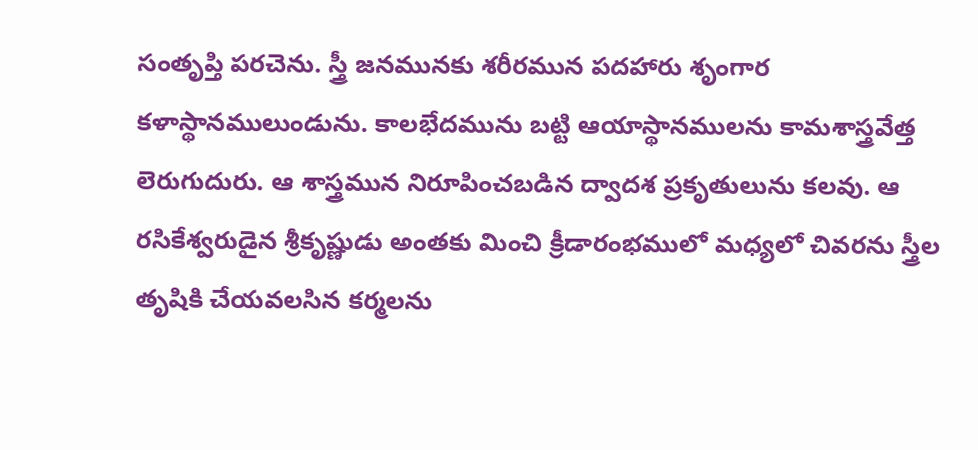సంతృప్తి పరచెను. స్త్రీ జనమునకు శరీరమున పదహారు శృంగార కళాస్థానములుండును. కాలభేదమును బట్టి ఆయాస్థానములను కామశాస్త్రవేత్త లెరుగుదురు. ఆ శాస్త్రమున నిరూపించబడిన ద్వాదశ ప్రకృతులును కలవు. ఆ రసికేశ్వరుడైన శ్రీకృష్ణుడు అంతకు మించి క్రీడారంభములో మధ్యలో చివరను స్త్రీల తృషికి చేయవలసిన కర్మలను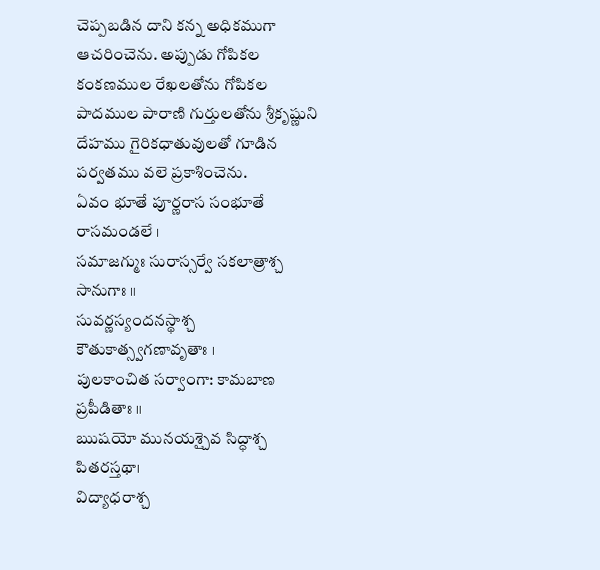చెప్పబడిన దాని కన్న అధికముగా ఆచరించెను. అప్పుడు గోపికల కంకణముల రేఖలతోను గోపికల పాదముల పారాణి గుర్తులతోను శ్రీకృష్ణుని దేహము గైరికధాతువులతో గూడిన పర్వతము వలె ప్రకాశించెను.
ఏవం భూతే పూర్ణరాస సంభూతే రాసమండలే ।
సమాజగ్ముః సురాస్సర్వే సకలాత్రాశ్చ సానుగాః ॥
సువర్ణస్యందనస్థాశ్చ కౌతుకాత్స్వగణావృతాః ।
పులకాంచిత సర్వాంగా: కామబాణ ప్రపీడితాః ॥
ఋషయో మునయశ్చైవ సిద్ధాశ్చ పితరస్తథా।
విద్యాధరాశ్చ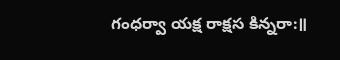గంధర్వా యక్ష రాక్షస కిన్నరా:॥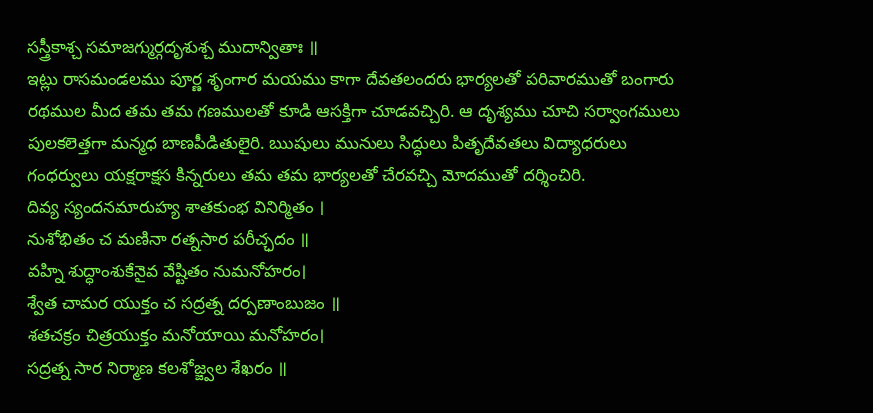సస్త్రీకాశ్చ సమాజగ్ముర్గదృశుశ్చ ముదాన్వితాః ॥
ఇట్లు రాసమండలము పూర్ణ శృంగార మయము కాగా దేవతలందరు భార్యలతో పరివారముతో బంగారు రథముల మీద తమ తమ గణములతో కూడి ఆసక్తిగా చూడవచ్చిరి. ఆ దృశ్యము చూచి సర్వాంగములు పులకలెత్తగా మన్మధ బాణపీడితులైరి. ఋషులు మునులు సిద్ధులు పితృదేవతలు విద్యాధరులు గంధర్వులు యక్షరాక్షస కిన్నరులు తమ తమ భార్యలతో చేరవచ్చి మోదముతో దర్శించిరి.
దివ్య స్యందనమారుహ్య శాతకుంభ వినిర్మితం ।
నుశోభితం చ మణినా రత్నసార పరీచ్ఛదం ॥
వహ్ని శుద్ధాంశుకేనైవ వేష్టితం నుమనోహరం।
శ్వేత చామర యుక్తం చ సద్రత్న దర్పణాంబుజం ॥
శతచక్రం చిత్రయుక్తం మనోయాయి మనోహరం।
సద్రత్న సార నిర్మాణ కలశోజ్జ్వల శేఖరం ॥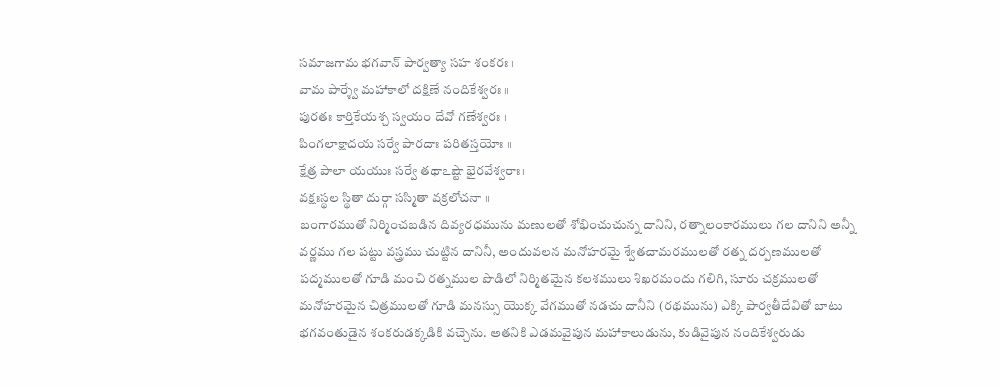సమాజగామ భగవాన్ పార్వత్యా సహ శంకరః ।
వామ పార్శ్వే మహాకాలో దక్షిణే నందికేశ్వరః ॥
పురతః కార్తికేయశ్చ స్వయం దేవో గణేశ్వరః ।
పింగలాక్షాదయ సర్వే పారదాః పరితస్తయోః ॥
క్షేత్ర పాలా యయుః సర్వే తథాఽష్టౌ భైరవేశ్వరాః।
వక్షఃస్థల స్థితా దుర్గా సస్మితా వక్రలోచనా ॥
బంగారముతో నిర్మించబడిన దివ్యరధమును మణులతో శోభించుచున్న దానిని, రత్నాలంకారములు గల దానిని అన్నీ వర్ణము గల పట్టు వస్త్రము చుట్టిన దానినీ, అందువలన మనోహరమై శ్వేతచామరములతో రత్న దర్పణములతో పద్మములతో గూడి మంచి రత్నముల పొడిలో నిర్మితమైన కలశములు శిఖరమందు గలిగి, సూరు చక్రములతో మనోహరమైన చిత్రములతో గూడి మనస్సు యొక్క వేగముతో నడచు దానీని (రథమును) ఎక్కి పార్వతీదేవితో బాటు భగవంతుడైన శంకరుడక్కడికి వచ్చెను. అతనికి ఎడమవైపున మహాకాలుడును, కుడివైపున నందికేశ్వరుడు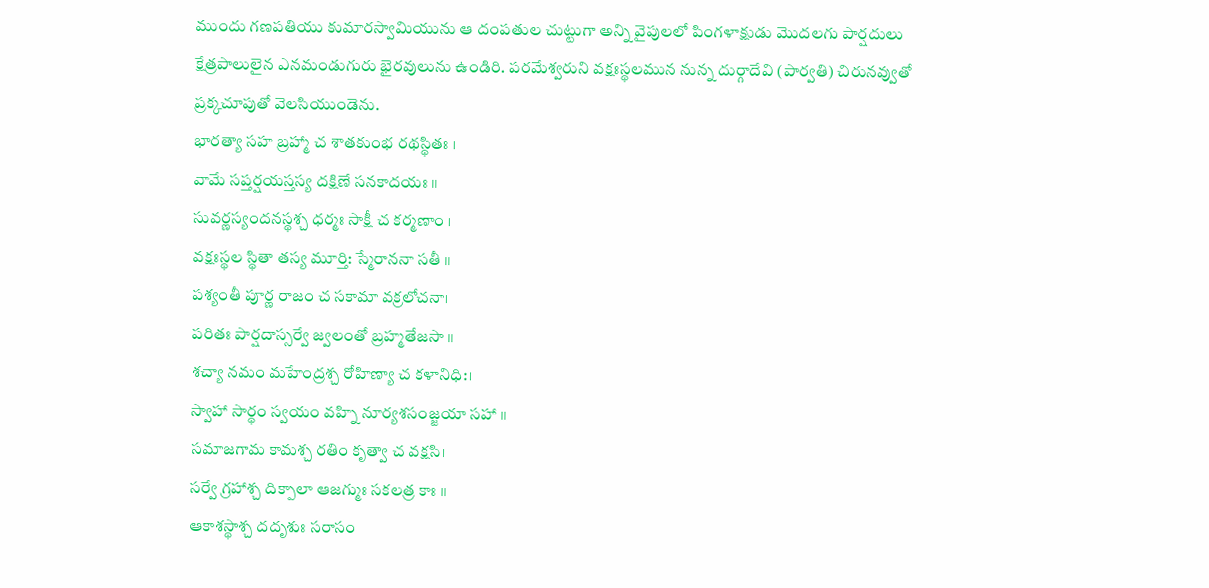ముందు గణపతియు కుమారస్వామియును ఆ దంపతుల చుట్టుగా అన్ని వైపులలో పింగళాక్షుడు మొదలగు పార్షదులు క్షేత్రపాలులైన ఎనమండుగురు భైరవులును ఉండిరి. పరమేశ్వరుని వక్షఃస్థలమున నున్న దుర్గాదేవి (పార్వతి) చిరునవ్వుతో ప్రక్కచూపుతో వెలసియుండెను.
భారత్యా సహ బ్రహ్మా చ శాతకుంభ రథస్థితః ।
వామే సప్తర్షయస్తస్య దక్షిణే సనకాదయః ॥
సువర్ణస్యందనస్థశ్చ ధర్మః సాక్షీ చ కర్మణాం ।
వక్షఃస్థల స్థితా తస్య మూర్తి: స్మేరాననా సతీ ॥
పశ్యంతీ పూర్ణ రాజం చ సకామా వక్రలోచనా।
పరితః పార్షదాస్సర్వే జ్వలంతో బ్రహ్మతేజసా ॥
శచ్యా నమం మహేంద్రశ్చ రోహిణ్యా చ కళానిధి:।
స్వాహా సార్థం స్వయం వహ్ని నూర్యశసంజ్జయా సహా ॥
సమాజగామ కామశ్చ రతిం కృత్వా చ వక్షసి।
సర్వే గ్రహాశ్చ దిక్పాలా ఆజగ్ముః సకలత్ర కాః ॥
ఆకాశస్థాశ్చ దదృశుః సరాసం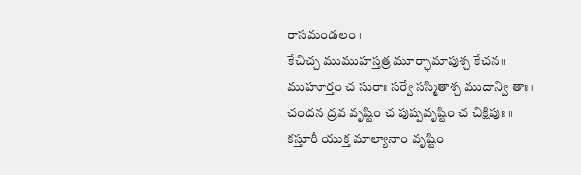రాసమండలం ।
కేచిచ్చ ముముహస్తత్ర మూర్ఛామాపుశ్చ కేచన॥
ముహూర్తం చ సురాః సర్వే సస్మితాశ్చ ముదాన్వి తాః ।
చందన ద్రవ వృష్టిం చ పుష్పవృష్టిం చ చిక్షిపుః ॥
కస్తూరీ యుక్త మాల్యానాం వృష్టిం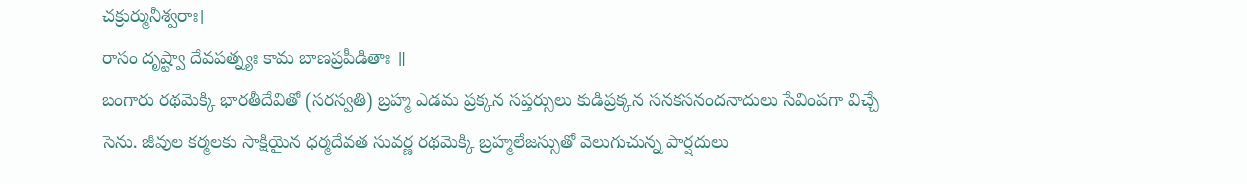చక్రుర్మునీశ్వరాః।
రాసం దృష్ట్వా దేవపత్న్యః కామ బాణప్రపీడితాః ॥
బంగారు రథమెక్కి భారతీదేవితో (సరస్వతి) బ్రహ్మ ఎడమ ప్రక్కన సప్తర్సులు కుడిప్రక్కన సనకసనందనాదులు సేవింపగా విచ్చే సెను. జీవుల కర్మలకు సాక్షియైన ధర్మదేవత సువర్ణ రథమెక్కి బ్రహ్మలేజస్సుతో వెలుగుచున్న పార్షదులు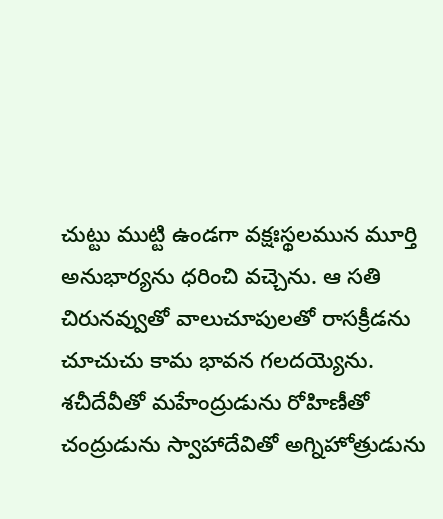చుట్టు ముట్టి ఉండగా వక్షఃస్థలమున మూర్తి అనుభార్యను ధరించి వచ్చెను. ఆ సతి చిరునవ్వుతో వాలుచూపులతో రాసక్రీడను చూచుచు కామ భావన గలదయ్యెను. శచీదేవీతో మహేంద్రుడును రోహిణీతో చంద్రుడును స్వాహాదేవితో అగ్నిహోత్రుడును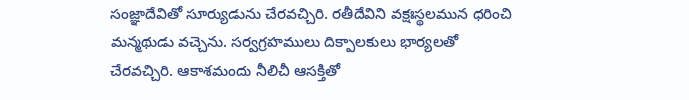సంజ్ఞాదేవితో సూర్యుడును చేరవచ్చిరి. రతీదేవిని వక్షఃస్థలమున ధరించి మన్మథుడు వచ్చెను. సర్వగ్రహములు దిక్పాలకులు భార్యలతో చేరవచ్చిరి. ఆకాశమందు నీలిచీ ఆసక్తితో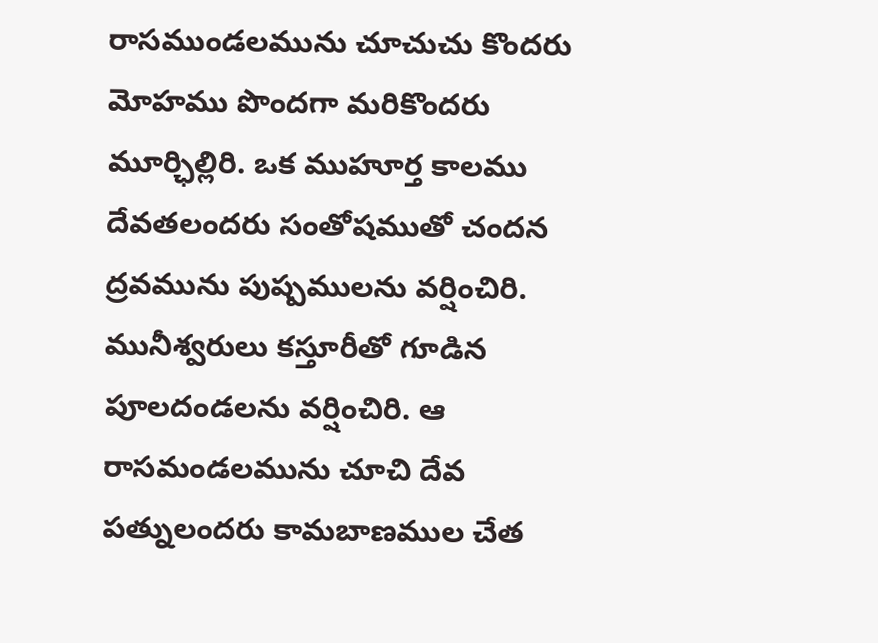రాసముండలమును చూచుచు కొందరు మోహము పొందగా మరికొందరు మూర్ఛిల్లిరి. ఒక ముహూర్త కాలము దేవతలందరు సంతోషముతో చందన ద్రవమును పుష్పములను వర్షించిరి. మునీశ్వరులు కస్తూరీతో గూడిన పూలదండలను వర్షించిరి. ఆ రాసమండలమును చూచి దేవ పత్నులందరు కామబాణముల చేత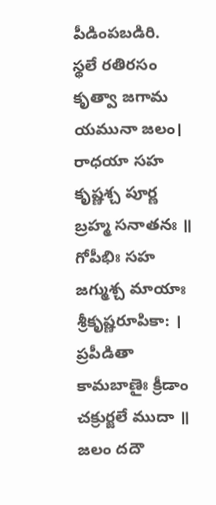పీడింపబడిరి.
స్థలే రతిరసం కృత్వా జగామ యమునా జలం।
రాధయా సహ కృష్ణశ్చ పూర్ణ బ్రహ్మ సనాతనః ॥
గోపీభిః సహ జగ్ముశ్చ మాయాః శ్రీకృష్ణరూపికా: ।
ప్రపీడితా కామబాణైః క్రీడాం చక్రుర్జలే ముదా ॥
జలం దదౌ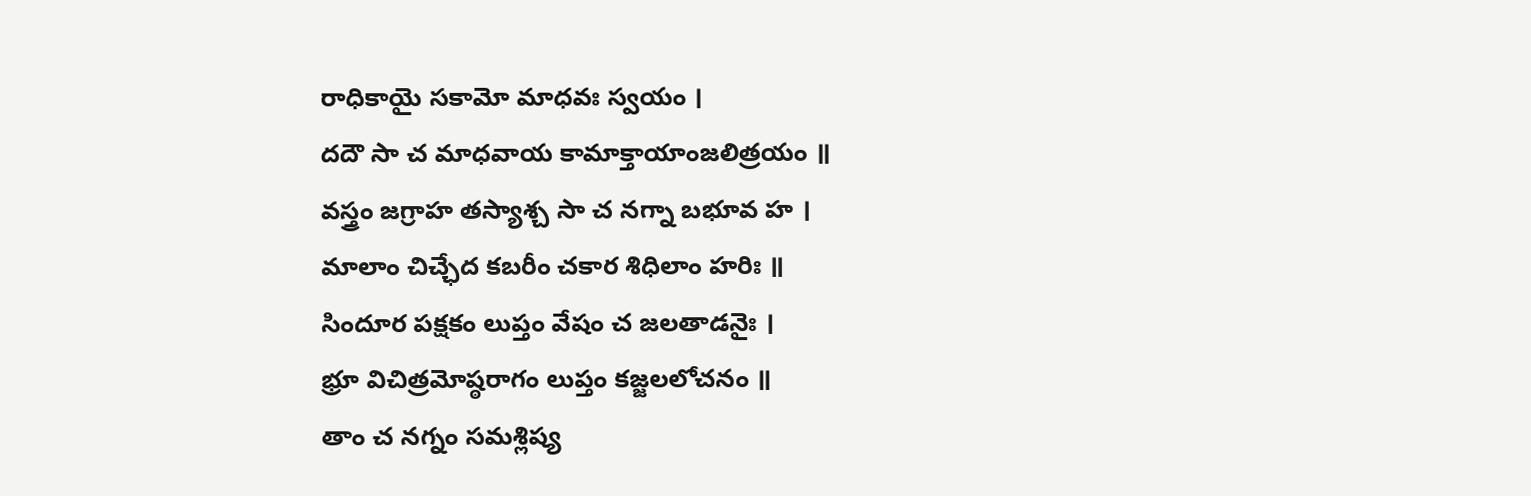రాధికాయై సకామో మాధవః స్వయం ।
దదౌ సా చ మాధవాయ కామాక్తాయాంజలిత్రయం ॥
వస్త్రం జగ్రాహ తస్యాశ్చ సా చ నగ్నా బభూవ హ ।
మాలాం చిచ్ఛేద కబరీం చకార శిధిలాం హరిః ॥
సిందూర పక్షకం లుప్తం వేషం చ జలతాడనైః ।
భ్రూ విచిత్రమోష్ఠరాగం లుప్తం కజ్జలలోచనం ॥
తాం చ నగ్నం సమశ్లిష్య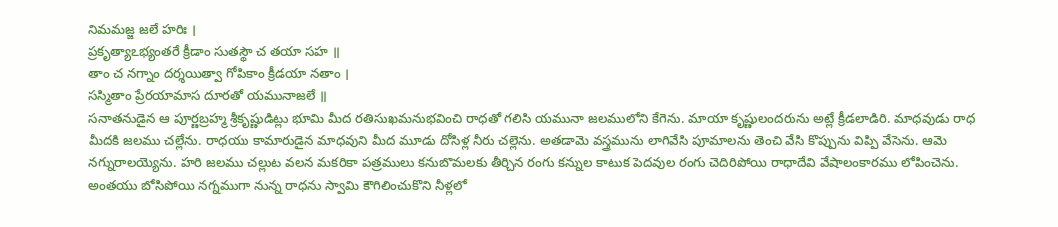నిమమజ్జ జలే హరిః ।
ప్రకృత్యాఽభ్యంతరే క్రీడాం సుతస్థౌ చ తయా సహ ॥
తాం చ నగ్నాం దర్శయిత్వా గోపికాం క్రీడయా నతాం ।
సస్మితాం ప్రేరయామాస దూరతో యమునాజలే ॥
సనాతనుడైన ఆ పూర్ణబ్రహ్మ శ్రీకృష్ణుడిట్లు భూమి మీద రతిసుఖమనుభవించి రాధతో గలిసి యమునా జలములోని కేగెను. మాయా కృష్ణులందరును అట్లే క్రీడలాడిరి. మాధవుడు రాధ మీదకి జలము చల్లేను. రాధయు కామారుడైన మాధవుని మీద మూడు దోసిళ్ల నీరు చల్లెను. అతడామె వస్త్రమును లాగివేసి పూమాలను తెంచి వేసి కొప్పును విప్పి వేసెను. ఆమె నగ్నురాలయ్యెను. హరి జలము చల్లుట వలన మకరికా పత్రములు కనుబొమలకు తీర్చిన రంగు కన్నుల కాటుక పెదవుల రంగు చెదిరిపోయి రాధాదేవి వేషాలంకారము లోపించెను. అంతయు బోసిపోయి నగ్నముగా నున్న రాధను స్వామి కౌగిలించుకొని నీళ్లలో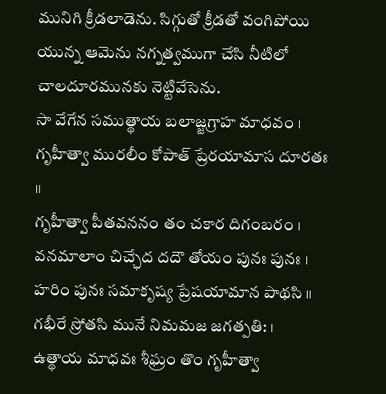మునిగి క్రీడలాడెను. సిగ్గుతో క్రీడతో వంగిపోయి యున్న ఆమెను నగ్నత్వముగా చేసి నీటిలో చాలదూరమునకు నెట్టివేసెను.
సా వేగేన సముత్థాయ బలాజ్జగ్రాహ మాధవం ।
గృహీత్వా మురలీం కోపాత్ ప్రేరయామాస దూరతః ॥
గృహీత్వా పీతవననం తం చకార దిగంబరం ।
వనమాలాం చిచ్ఛేద దదౌ తోయం పునః పునః ।
హరిం పునః సమాకృష్య ప్రేషయామాన పాథసి ॥
గభీరే స్రోతసి మునే నిమమజ జగత్పతి: ।
ఉత్థాయ మాధవః శీఘ్రం తొం గృహీత్వా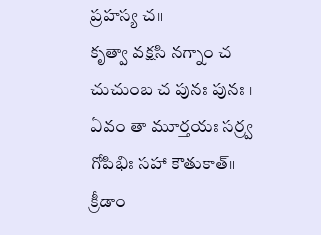ప్రహస్య చ॥
కృత్వా వక్షసి నగ్నాం చ చుచుంబ చ పునః పునః ।
ఏవం తా మూర్తయః సర్ర్వ గోపిభిః సహా కౌతుకాత్॥
క్రీడాం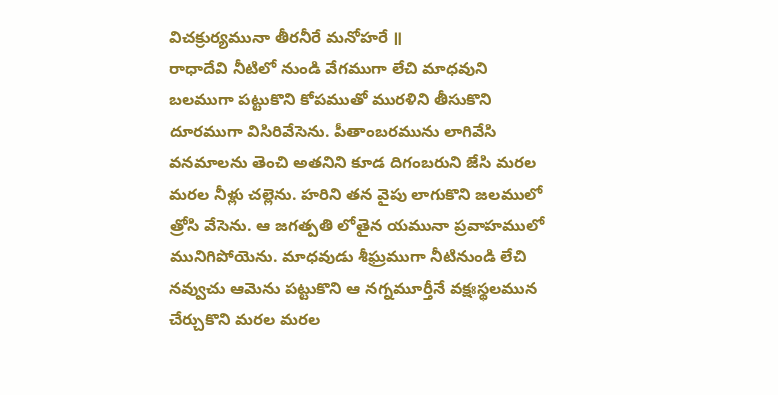విచక్రుర్యమునా తీరనీరే మనోహరే ॥
రాధాదేవి నీటిలో నుండి వేగముగా లేచి మాధవుని బలముగా పట్టుకొని కోపముతో మురళిని తీసుకొని దూరముగా విసిరివేసెను. పీతాంబరమును లాగివేసి వనమాలను తెంచి అతనిని కూడ దిగంబరుని జేసి మరల మరల నీళ్లు చల్లెను. హరిని తన వైపు లాగుకొని జలములో త్రోసి వేసెను. ఆ జగత్పతి లోతైన యమునా ప్రవాహములో మునిగిపోయెను. మాధవుడు శీఘ్రముగా నీటినుండి లేచి నవ్వుచు ఆమెను పట్టుకొని ఆ నగ్నమూర్తీనే వక్షఃస్థలమున చేర్చుకొని మరల మరల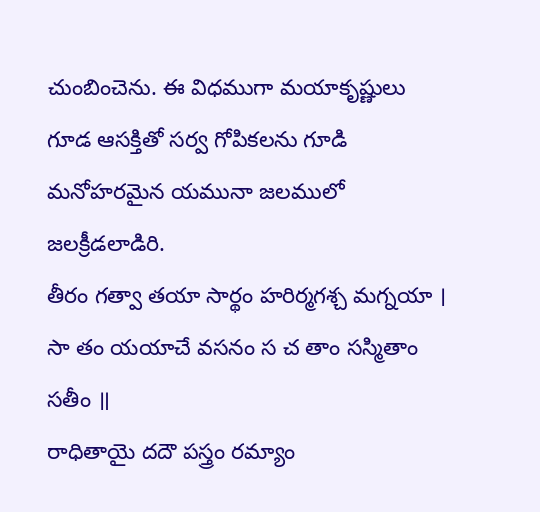చుంబించెను. ఈ విధముగా మయాకృష్ణులు గూడ ఆసక్తితో సర్వ గోపికలను గూడి మనోహరమైన యమునా జలములో జలక్రీడలాడిరి.
తీరం గత్వా తయా సార్థం హరిర్మగశ్చ మగ్నయా ।
సా తం యయాచే వసనం స చ తాం సస్మితాం సతీం ॥
రాధితాయై దదౌ పస్త్రం రమ్యాం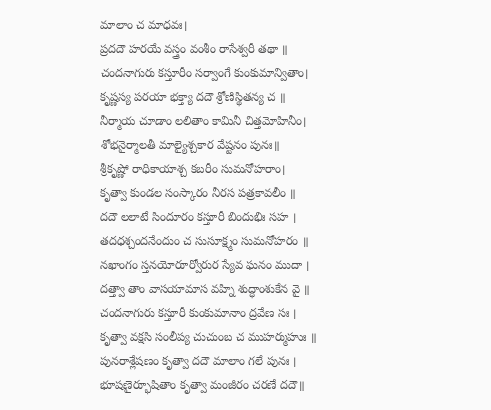మాలాం చ మాధవః।
ప్రదదౌ హరయే వస్త్రం వంశీం రాసేశ్వరీ తథా ॥
చందనాగురు కస్తూరీం సర్వాంగే కుంకుమాన్వితాం।
కృష్ణస్య పరయా భక్త్యా దదౌ శ్రోణిస్థితన్య చ ॥
నీర్మాయ చూడాం లలితాం కామినీ చిత్తమోహినీం।
శోభనైర్మాలతీ మాల్యైశ్చకార వేష్టనం పునః॥
శ్రీకృష్ణో రాధికాయాశ్చ కబరీం సుమనోహరాం।
కృత్వా కుండల సంస్కారం నీరస పత్రకావలీం ॥
దదౌ లలాటే సిందూరం కస్తూరీ బిందుభిః సహ ।
తదధశ్చందనేందుం చ సుసూక్ష్మం సుమనోహరం ॥
నఖాంగం స్తనయోరూర్వోరుర స్యేవ ఘనం ముదా ।
దత్త్వా తాం వాసయామాస వహ్ని శుద్ధాంశుకేన వై ॥
చందనాగురు కస్తూరీ కుంకుమానాం ద్రవేణ సః ।
కృత్వా వక్షసి సంలీప్య చుచుంబ చ ముహర్ముహుః ॥
పునరాశ్లేషణం కృత్వా దదౌ మాలాం గలే పునః ।
భూషణైర్భూషితాం కృత్వా మంజీరం చరణే దదౌ॥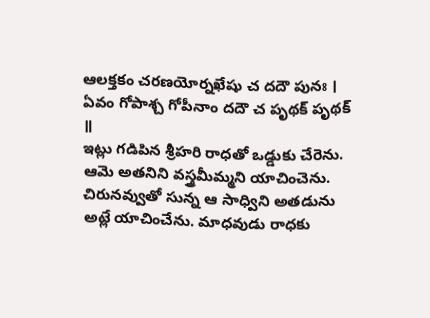ఆలక్తకం చరణయోర్నఖేషు చ దదౌ పునః ।
ఏవం గోపాశ్చ గోపీనాం దదౌ చ పృథక్ పృథక్ ॥
ఇట్లు గడిపిన శ్రీహరి రాధతో ఒడ్డుకు చేరెను. ఆమె అతనిని వస్త్రమీమ్మని యాచించెను. చిరునవ్వుతో సున్న ఆ సాధ్విని అతడును అట్లే యాచించేను. మాధవుడు రాధకు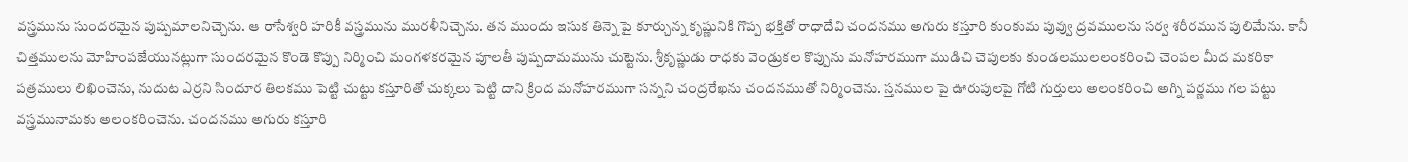వస్త్రమును సుందరమైన పుష్పమాలనిచ్చెను. ఆ రాసేశ్వరి హరికీ వస్త్రమును మురళీనిచ్చెను. తన ముందు ఇసుక తిన్నె పై కూర్చున్న కృష్ణునికి గొప్ప భక్తితో రాధాదేవి చందనము అగురు కస్తూరి కుంకుమ పువ్వు ద్రవములను సర్వ శరీరమున పులిమేను. కానీ చిత్తములను మోహింపజేయునట్లుగా సుందరమైన కొండె కొప్పు నిర్మించి మంగళకరమైన పూలతీ పుష్పదామమును చుట్టెను. శ్రీకృష్ణుడు రాధకు వెండ్రుకల కొప్పును మనోహరముగా ముడిచి చెపులకు కుండలములలంకరించి చెంపల మీద మకరికా పత్రములు లిఖించెను, నుదుట ఎర్రని సిందూర తిలకము పెట్టి చుట్టు కస్తూరితో చుక్కలు పెట్టి దాని క్రింద మనోహరముగా సన్నని చంద్రరేఖను చందనముతో నిర్మించెను. స్తనముల పై ఊరుపులపై గోటి గుర్తులు అలంకరించి అగ్ని పర్ణము గల పట్టు వస్త్రమునామకు అలంకరించెను. చందనము అగురు కస్తూరి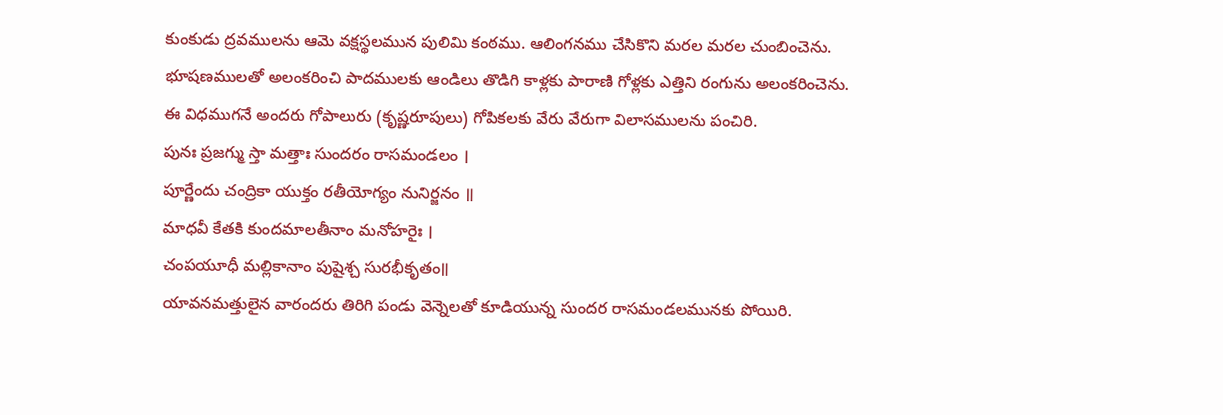కుంకుడు ద్రవములను ఆమె వక్షస్థలమున పులిమి కంఠము. ఆలింగనము చేసికొని మరల మరల చుంబించెను. భూషణములతో అలంకరించి పాదములకు ఆండిలు తొడిగి కాళ్లకు పారాణి గోళ్లకు ఎత్తిని రంగును అలంకరించెను. ఈ విధముగనే అందరు గోపాలురు (కృష్ణరూపులు) గోపికలకు వేరు వేరుగా విలాసములను పంచిరి.
పునః ప్రజగ్ము స్తా మత్తాః సుందరం రాసమండలం ।
పూర్ణేందు చంద్రికా యుక్తం రతీయోగ్యం నునిర్జనం ॥
మాధవీ కేతకి కుందమాలతీనాం మనోహరైః ।
చంపయూధీ మల్లికానాం పుషైశ్చ సురభీకృతం॥
యావనమత్తులైన వారందరు తిరిగి పండు వెన్నెలతో కూడియున్న సుందర రాసమండలమునకు పోయిరి.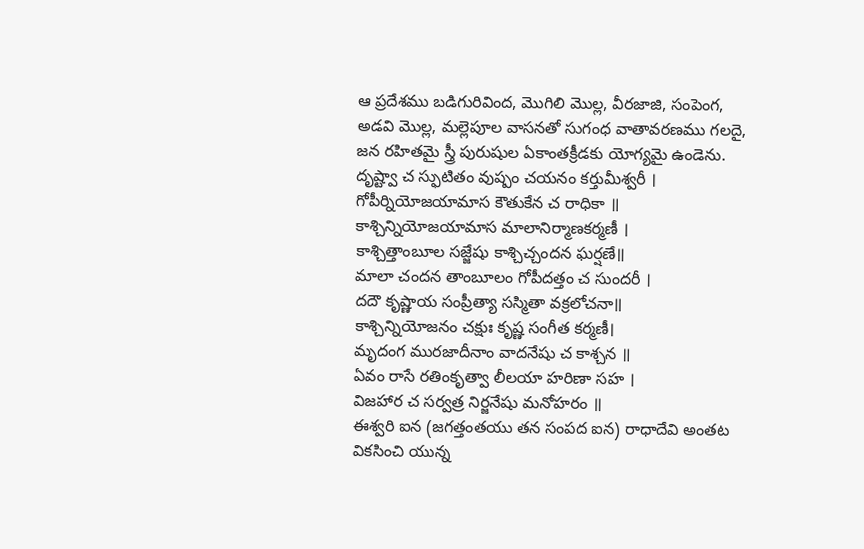ఆ ప్రదేశము బడిగురివింద, మొగిలి మొల్ల, వీరజాజి, సంపెంగ, అడవి మొల్ల, మల్లెపూల వాసనతో సుగంధ వాతావరణము గలదై, జన రహితమై స్త్రీ పురుషుల ఏకాంతక్రీడకు యోగ్యమై ఉండెను.
దృష్ట్వా చ స్ఫుటితం వుష్పం చయనం కర్తుమీశ్వరీ ।
గోపీర్నియోజయామాస కౌతుకేన చ రాధికా ॥
కాశ్చిన్నియోజయామాస మాలానిర్మాణకర్మణీ ।
కాశ్చిత్తాంబూల సజ్జేషు కాశ్చిచ్చందన ఘర్షణే॥
మాలా చందన తాంబూలం గోపీదత్తం చ సుందరీ ।
దదౌ కృష్ణాయ సంప్రీత్యా సస్మితా వక్రలోచనా॥
కాశ్చిన్నియోజనం చక్షుః కృష్ణ సంగీత కర్మణీ।
మృదంగ మురజాదీనాం వాదనేషు చ కాశ్చన ॥
ఏవం రాసే రతింకృత్వా లీలయా హరిణా సహ ।
విజహార చ సర్వత్ర నిర్జనేషు మనోహరం ॥
ఈశ్వరి ఐన (జగత్తంతయు తన సంపద ఐన) రాధాదేవి అంతట వికసించి యున్న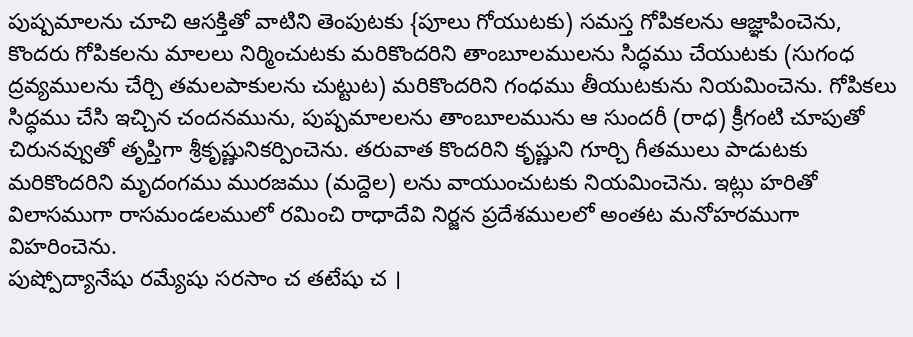పుష్పమాలను చూచి ఆసక్తితో వాటిని తెంపుటకు {పూలు గోయుటకు) సమస్త గోపికలను ఆజ్ఞాపించెను, కొందరు గోపికలను మాలలు నిర్మించుటకు మరికొందరిని తాంబూలములను సిద్ధము చేయుటకు (సుగంధ ద్రవ్యములను చేర్చి తమలపాకులను చుట్టుట) మరికొందరిని గంధము తీయుటకును నియమించెను. గోపికలు సిద్ధము చేసి ఇచ్చిన చందనమును, పుష్పమాలలను తాంబూలమును ఆ సుందరీ (రాధ) క్రీగంటి చూపుతో చిరునవ్వుతో తృప్తిగా శ్రీకృష్ణునికర్పించెను. తరువాత కొందరిని కృష్ణుని గూర్చి గీతములు పాడుటకు మరికొందరిని మృదంగము మురజము (మద్దెల) లను వాయుంచుటకు నియమించెను. ఇట్లు హరితో విలాసముగా రాసమండలములో రమించి రాధాదేవి నిర్జన ప్రదేశములలో అంతట మనోహరముగా విహరించెను.
పుష్పోద్యానేషు రమ్యేషు సరసాం చ తటేషు చ ।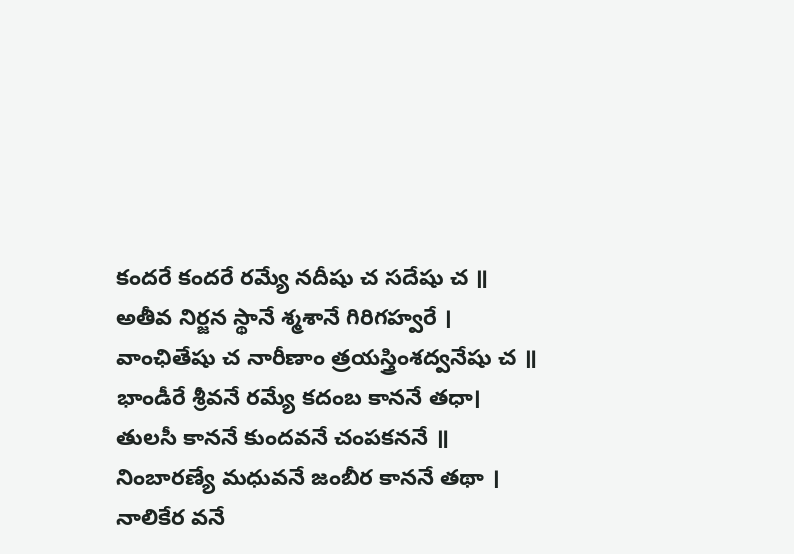కందరే కందరే రమ్యే నదీషు చ సదేషు చ ॥
అతీవ నిర్జన స్థానే శ్మశానే గిరిగహ్వరే ।
వాంఛితేషు చ నారీణాం త్రయస్త్రింశద్వనేషు చ ॥
భాండీరే శ్రీవనే రమ్యే కదంబ కాననే తధా।
తులసీ కాననే కుందవనే చంపకననే ॥
నింబారణ్యే మధువనే జంబీర కాననే తథా ।
నాలికేర వనే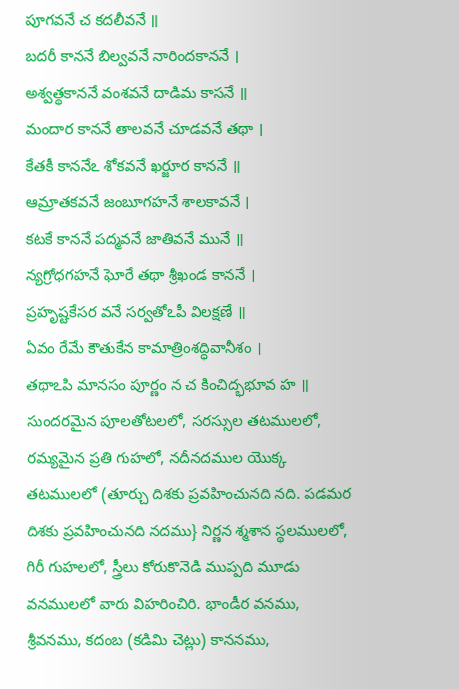పూగవనే చ కదలీవనే ॥
బదరీ కాననే బిల్వవనే నారిందకాననే ।
అశ్వత్థకాననే వంశవనే దాడిమ కాసనే ॥
మందార కాననే తాలవనే చూడవనే తథా ।
కేతకీ కాననేఽ శోకవనే ఖర్జూర కాననే ॥
ఆమ్రాతకవనే జంబూగహనే శాలకావనే ।
కటకే కాననే పద్మవనే జాతివనే మునే ॥
న్యగ్రోధగహనే ఘోరే తథా శ్రీఖండ కాననే ।
ప్రహృష్టకేసర వనే సర్వతోఽపీ విలక్షణే ॥
ఏవం రేమే కౌతుకేన కామాత్రింశద్ధివానీశం ।
తథాఽపి మానసం పూర్ణం న చ కించిద్భభూవ హ ॥
సుందరమైన పూలతోటలలో, సరస్సుల తటములలో, రమ్యమైన ప్రతి గుహలో, నదీనదముల యొక్క తటములలో (తూర్చు దిశకు ప్రవహించునది నది. పడమర దిశకు ప్రవహించునది నదము} నిర్ణన శ్మశాన స్థలములలో, గిరీ గుహలలో, స్త్రీలు కోరుకొనెడి ముప్పది మూడు వనములలో వారు విహరించిరి. భాండీర వనము, శ్రీవనము, కదంబ (కడిమి చెట్లు) కాననము,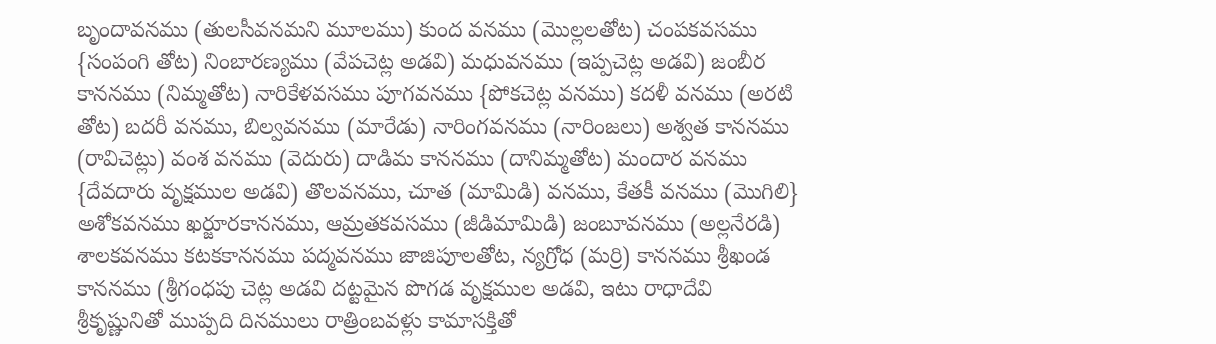బృందావనము (తులసీవనమని మూలము) కుంద వనము (మొల్లలతోట) చంపకవసము {సంపంగి తోట) నింబారణ్యము (వేపచెట్ల అడవి) మధువనము (ఇప్పచెట్ల అడవి) జంబీర కాననము (నిమ్మతోట) నారికేళవసము పూగవనము {పోకచెట్ల వనము) కదళీ వనము (అరటి తోట) బదరీ వనము, బిల్వవనము (మారేడు) నారింగవనము (నారింజలు) అశ్వత కాననము (రావిచెట్లు) వంశ వనము (వెదురు) దాడిమ కాననము (దానిమ్మతోట) మందార వనము {దేవదారు వృక్షముల అడవి) తొలవనము, చూత (మామిడి) వనము, కేతకీ వనము (మొగిలి} అశోకవనము ఖర్జూరకాననము, ఆమ్రతకవసము (జీడిమామిడి) జంబూవనము (అల్లనేరడి) శాలకవనము కటకకాననము పద్మవనము జాజిపూలతోట, న్యగ్రోధ (మర్రి) కాననము శ్రీఖండ కాననము (శ్రీగంధపు చెట్ల అడవి దట్టమైన పొగడ వృక్షముల అడవి, ఇటు రాధాదేవి శ్రీకృష్ణునితో ముప్పది దినములు రాత్రింబవళ్లు కామాసక్తితో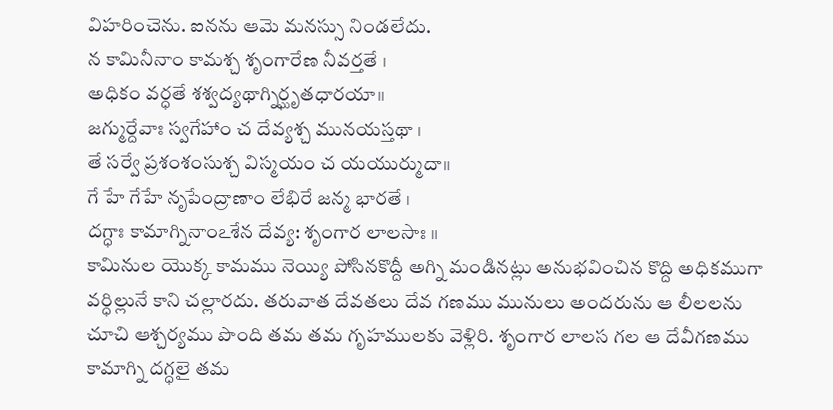విహరించెను. ఐనను ఆమె మనస్సు నిండలేదు.
న కామినీనాం కామశ్చ శృంగారేణ నీవర్తతే ।
అధికం వర్ధతే శశ్వద్యథాగ్నిర్ఘృతధారయా॥
జగ్ముర్దేవాః స్వగేహాం చ దేవ్యశ్చ మునయస్తథా ।
తే సర్వే ప్రశంశంసుశ్చ విస్మయం చ యయుర్ముదా॥
గే హే గేహే నృపేంద్రాణాం లేభిరే జన్మ భారతే ।
దగ్ధాః కామాగ్నినాంఽశేన దేవ్య: శృంగార లాలసాః ॥
కామినుల యొక్క కామము నెయ్యి పోసినకొద్దీ అగ్ని మండినట్లు అనుభవించిన కొద్ది అధికముగా వర్ధిల్లునే కాని చల్లారదు. తరువాత దేవతలు దేవ గణము మునులు అందరును ఆ లీలలను చూచి ఆశ్చర్యము పొంది తమ తమ గృహములకు వెళ్లిరి. శృంగార లాలస గల ఆ దేవీగణము కామాగ్ని దగ్ధలై తమ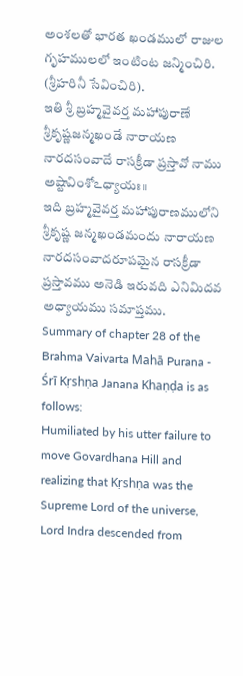అంశలతో భారత ఖండములో రాజుల గృహములలో ఇంటింట జన్మించిరి. (శ్రీహరినీ సేవించిరి).
ఇతి శ్రీ బ్రహ్మవైవర్త మహాపురాణే శ్రీకృష్ణజన్మఖండే నారాయణ నారదసంవాదే రాసక్రీడా ప్రస్తావో నాము అష్టావింశోఽధ్యాయః॥
ఇది బ్రహ్మవైవర్త మహాపురాణములోని శ్రీకృష్ణ జన్మఖండమందు నారాయణ నారదసంవాదరూపమైన రాసక్రీడా ప్రస్తావము అనెడి ఇరువది ఎనిమిదవ అధ్యాయము సమాప్తము.
Summary of chapter 28 of the Brahma Vaivarta Mahā Purana - Śrī Kṛshṇa Janana Khaṇḍa is as follows:
Humiliated by his utter failure to move Govardhana Hill and realizing that Kṛshṇa was the Supreme Lord of the universe, Lord Indra descended from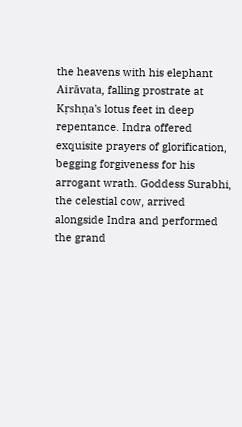the heavens with his elephant Airāvata, falling prostrate at Kṛshṇa's lotus feet in deep repentance. Indra offered exquisite prayers of glorification, begging forgiveness for his arrogant wrath. Goddess Surabhi, the celestial cow, arrived alongside Indra and performed the grand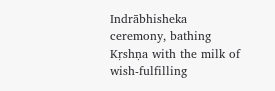Indrābhisheka ceremony, bathing Kṛshṇa with the milk of wish-fulfilling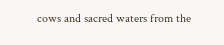cows and sacred waters from the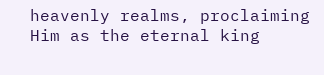heavenly realms, proclaiming Him as the eternal king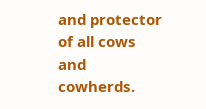and protector of all cows and cowherds.